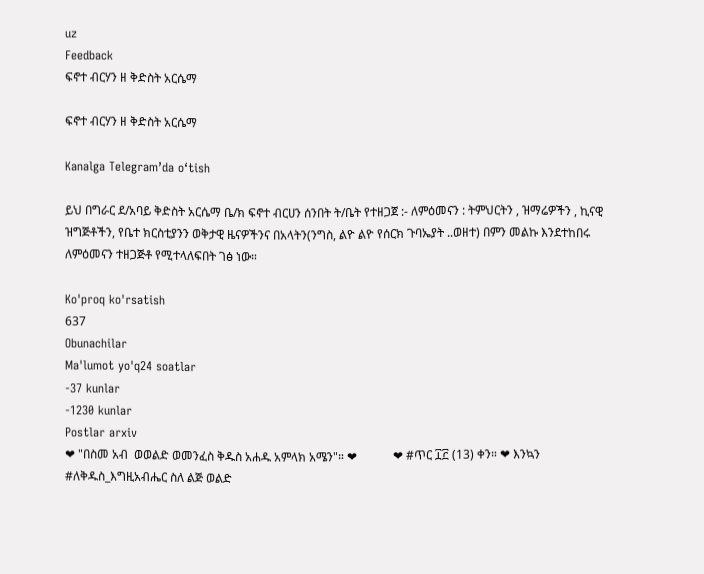uz
Feedback
ፍኖተ ብርሃን ዘ ቅድስት አርሴማ

ፍኖተ ብርሃን ዘ ቅድስት አርሴማ

Kanalga Telegram’da o‘tish

ይህ በግራር ደ/አባይ ቅድስት አርሴማ ቤ/ክ ፍኖተ ብርሀን ሰንበት ት/ቤት የተዘጋጀ :- ለምዕመናን : ትምህርትን , ዝማሬዎችን , ኪናዊ ዝግጅቶችን, የቤተ ክርስቲያንን ወቅታዊ ዜናዎችንና በአላትን(ንግስ, ልዮ ልዮ የሰርክ ጉባኤያት ..ወዘተ) በምን መልኩ እንደተከበሩ ለምዕመናን ተዘጋጅቶ የሚተላለፍበት ገፅ ነው።

Ko'proq ko'rsatish
637
Obunachilar
Ma'lumot yo'q24 soatlar
-37 kunlar
-1230 kunlar
Postlar arxiv
❤ "በስመ አብ  ወወልድ ወመንፈስ ቅዱስ አሐዱ አምላክ አሜን"። ❤            ❤ #ጥር ፲፫ (13) ቀን። ❤ እንኳን #ለቅዱስ_እግዚአብሔር ስለ ልጅ ወልድ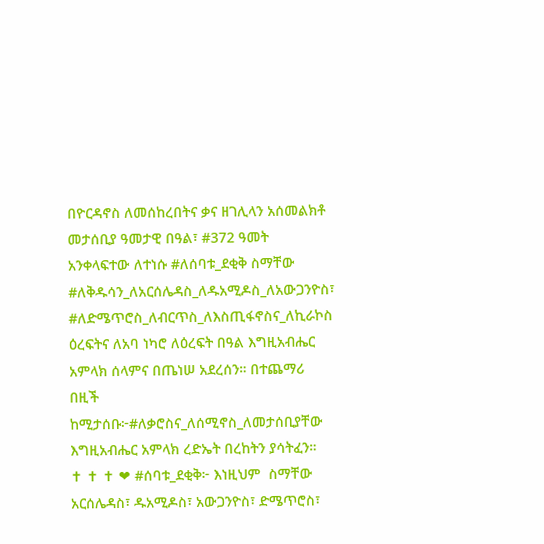በዮርዳኖስ ለመሰከረበትና ቃና ዘገሊላን አሰመልክቶ መታሰቢያ ዓመታዊ በዓል፣ #372 ዓመት አንቀላፍተው ለተነሱ #ለሰባቱ_ደቂቅ ስማቸው #ለቅዱሳን_ለአርሰሌዳስ_ለዱአሚዶስ_ለአውጋንዮስ፣ #ለድሜጥሮስ_ለብርጥስ_ለእስጢፋኖስና_ለኪራኮስ ዕረፍትና ለአባ ነካሮ ለዕረፍት በዓል እግዚአብሔር አምላክ ሰላምና በጤነሠ አደረሰን። በተጨማሪ በዚች ከሚታሰቡ፦#ለቃሮስና_ለሰሚኖስ_ለመታሰቢያቸው  እግዚአብሔር አምላክ ረድኤት በረከትን ያሳትፈን።                                                                                      ✝ ✝ ✝ ❤ #ሰባቱ_ደቂቅ፦ እነዚህም  ስማቸው አርሰሌዳስ፣ ዱአሚዶስ፣ አውጋንዮስ፣ ድሜጥሮስ፣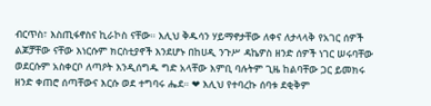ብርጥስ፣ እስጢፋኖስና ኪራኮስ ናቸው። እሊህ ቅዱሳን ሃይማኖታቸው ለቀና ለታላላቅ የአገር ሰዎች ልጆቻቸው ናቸው እነርሱም ክርስቲያኖች እንደሆኑ በከሀዲ ንጉሥ ዳኬዎስ ዘንድ ሰዎች ነገር ሠሩባቸው ወደርሱም አስቀርቦ ለጣዖት እንዲሰግዱ ግድ አላቸው እምቢ ባሉትም ጊዜ ከልባቸው ጋር ይመክሩ ዘንድ ቀጠሮ ሰጣቸውና እርሱ ወደ ተግባሩ ሔደ። ❤ እሊህ የተባረኩ ሰባቱ ደቂቅም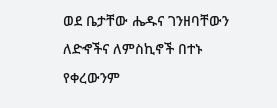ወደ ቤታቸው ሔዱና ገንዘባቸውን ለድኆችና ለምስኪኖች በተኑ የቀረውንም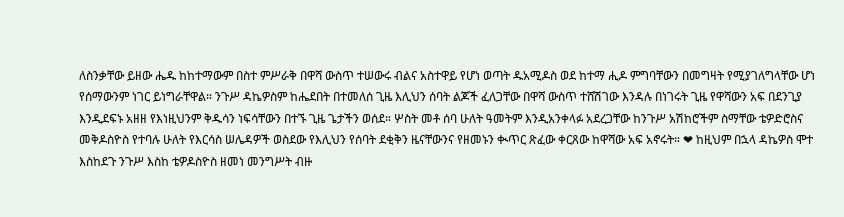ለስንቃቸው ይዘው ሔዱ ከከተማውም በስተ ምሥራቅ በዋሻ ውስጥ ተሠውሩ ብልና አስተዋይ የሆነ ወጣት ዱአሚዶስ ወደ ከተማ ሒዶ ምግባቸውን በመግዛት የሚያገለግላቸው ሆነ የሰማውንም ነገር ይነግራቸዋል። ንጉሥ ዳኬዎስም ከሔደበት በተመለሰ ጊዜ እሊህን ሰባት ልጆች ፈለጋቸው በዋሻ ውስጥ ተሸሽገው እንዳሉ በነገሩት ጊዜ የዋሻውን አፍ በደንጊያ እንዲደፍኑ አዘዘ የእነዚህንም ቅዱሳን ነፍሳቸውን በተኙ ጊዜ ጌታችን ወሰደ። ሦስት መቶ ሰባ ሁለት ዓመትም እንዲአንቀላፉ አደረጋቸው ከንጉሥ አሽከሮችም ስማቸው ቴዎድሮስና መቅዶስዮስ የተባሉ ሁለት የእርሳስ ሠሌዳዎች ወስደው የእሊህን የሰባት ደቂቅን ዜናቸውንና የዘመኑን ቊጥር ጽፈው ቀርጸው ከዋሻው አፍ አኖሩት። ❤ ከዚህም በኋላ ዳኬዎስ ሞተ እስከደጉ ንጉሥ እስከ ቴዎዶስዮስ ዘመነ መንግሥት ብዙ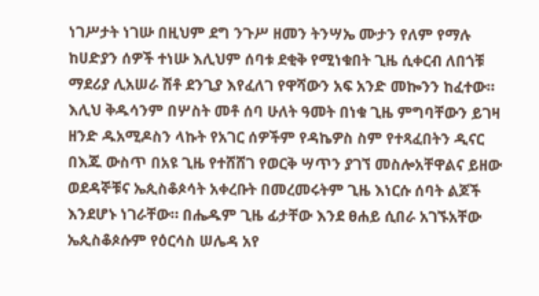ነገሥታት ነገሡ በዚህም ደግ ንጉሥ ዘመን ትንሣኤ ሙታን የለም የማሉ ከሀድያን ሰዎች ተነሡ እሊህም ሰባቱ ደቂቅ የሚነቁበት ጊዜ ሲቀርብ ለበጎቹ ማደሪያ ሊአሠራ ሽቶ ደንጊያ እየፈለገ የዋሻውን አፍ አንድ መኰንን ከፈተው። እሊህ ቅዱሳንም በሦስት መቶ ሰባ ሁለት ዓመት በነቁ ጊዜ ምግባቸውን ይገዛ ዘንድ ዱአሚዶስን ላኩት የአገር ሰዎችም የዳኬዎስ ስም የተጻፈበትን ዲናር በእጁ ውስጥ በአዩ ጊዜ የተሸሸገ የወርቅ ሣጥን ያገኘ መስሎአቸዋልና ይዘው ወደዳኞቹና ኤጲስቆጶሳት አቀረቡት በመረመሩትም ጊዜ እነርሱ ሰባት ልጆች እንደሆኑ ነገራቸው። በሔዱም ጊዜ ፊታቸው እንደ ፀሐይ ሲበራ አገኙአቸው ኤጲስቆጶሱም የዕርሳስ ሠሌዳ አየ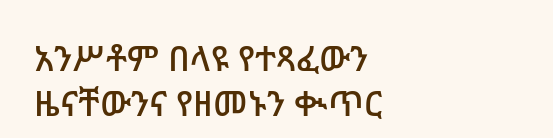አንሥቶም በላዩ የተጻፈውን ዜናቸውንና የዘመኑን ቊጥር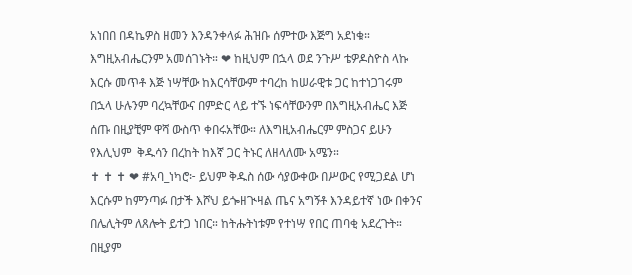አነበበ በዳኬዎስ ዘመን እንዳንቀላፉ ሕዝቡ ሰምተው እጅግ አደነቁ። እግዚአብሔርንም አመሰገኑት። ❤ ከዚህም በኋላ ወደ ንጉሥ ቴዎዶስዮስ ላኩ እርሱ መጥቶ እጅ ነሣቸው ከእርሳቸውም ተባረከ ከሠራዊቱ ጋር ከተነጋገሩም በኋላ ሁሉንም ባረኳቸውና በምድር ላይ ተኙ ነፍሳቸውንም በእግዚአብሔር እጅ ሰጡ በዚያቺም ዋሻ ውስጥ ቀበሩአቸው። ለእግዚአብሔርም ምስጋና ይሁን የእሊህም  ቅዱሳን በረከት ከእኛ ጋር ትኑር ለዘላለሙ አሜን።                             ✝ ✝ ✝ ❤ #አባ_ነካሮ፦ ይህም ቅዱስ ሰው ሳያውቀው በሥውር የሚጋደል ሆነ እርሱም ከምንጣፉ በታች እሾህ ይጐዘጒዛል ጤና አግኝቶ እንዳይተኛ ነው በቀንና በሌሊትም ለጸሎት ይተጋ ነበር። ከትሑትነቱም የተነሣ የበር ጠባቂ አደረጉት። በዚያም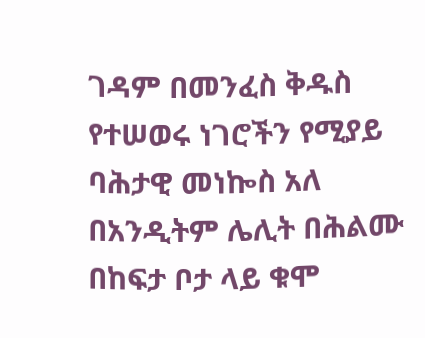ገዳም በመንፈስ ቅዱስ የተሠወሩ ነገሮችን የሚያይ ባሕታዊ መነኰስ አለ በአንዲትም ሌሊት በሕልሙ በከፍታ ቦታ ላይ ቁሞ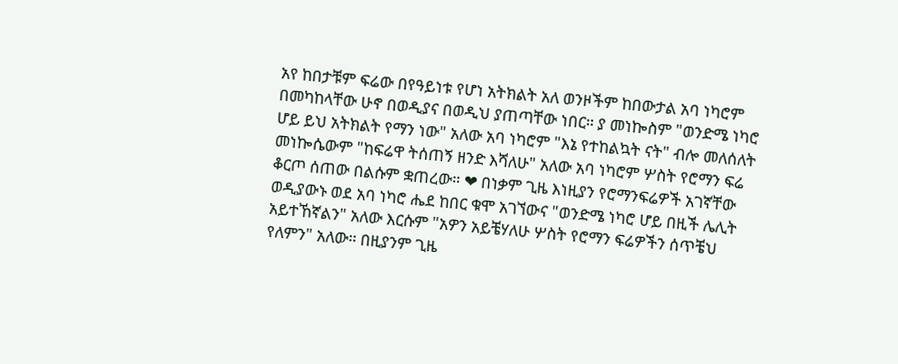አየ ከበታቹም ፍሬው በየዓይነቱ የሆነ አትክልት አለ ወንዞችም ከበውታል አባ ነካሮም በመካከላቸው ሁኖ በወዲያና በወዲህ ያጠጣቸው ነበር። ያ መነኰስም "ወንድሜ ነካሮ ሆይ ይህ አትክልት የማን ነው" አለው አባ ነካሮም "እኔ የተከልኳት ናት" ብሎ መለሰለት መነኰሴውም "ከፍሬዋ ትሰጠኝ ዘንድ እሻለሁ" አለው አባ ነካሮም ሦስት የሮማን ፍሬ ቆርጦ ሰጠው በልሱም ቋጠረው። ❤ በነቃም ጊዜ እነዚያን የሮማንፍሬዎች አገኛቸው ወዲያውኑ ወደ አባ ነካሮ ሔደ ከበር ቁሞ አገኘውና "ወንድሜ ነካሮ ሆይ በዚች ሌሊት አይተኸኛልን" አለው እርሱም "አዎን አይቼሃለሁ ሦስት የሮማን ፍሬዎችን ሰጥቼህ የለምን" አለው። በዚያንም ጊዜ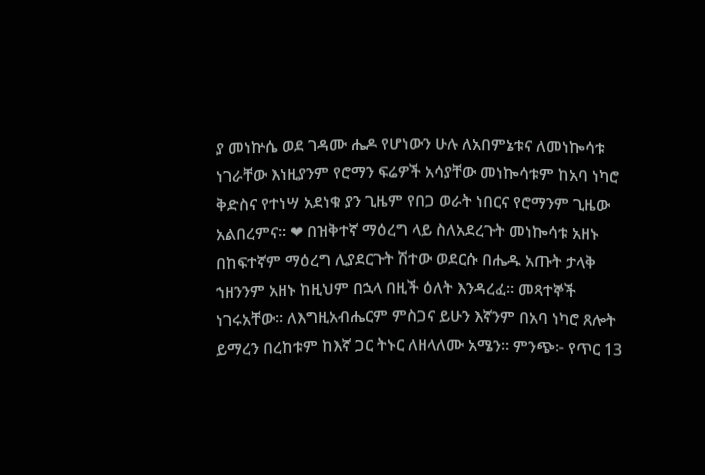ያ መነኵሴ ወደ ገዳሙ ሔዶ የሆነውን ሁሉ ለአበምኔቱና ለመነኰሳቱ ነገራቸው እነዚያንም የሮማን ፍሬዎች አሳያቸው መነኰሳቱም ከአባ ነካሮ ቅድስና የተነሣ አደነቁ ያን ጊዜም የበጋ ወራት ነበርና የሮማንም ጊዜው አልበረምና። ❤ በዝቅተኛ ማዕረግ ላይ ስለአደረጉት መነኰሳቱ አዘኑ በከፍተኛም ማዕረግ ሊያደርጉት ሽተው ወደርሱ በሔዱ አጡት ታላቅ ኀዘንንም አዘኑ ከዚህም በኋላ በዚች ዕለት እንዳረፈ። መጻተኞች ነገሩአቸው። ለእግዚአብሔርም ምስጋና ይሁን እኛንም በአባ ነካሮ ጸሎት ይማረን በረከቱም ከእኛ ጋር ትኑር ለዘላለሙ አሜን። ምንጭ፦ የጥር 13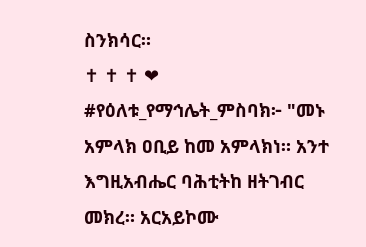ስንክሳር።                                                                                     ✝ ✝ ✝ ❤ #የዕለቱ_የማኅሌት_ምስባክ፦ "መኑ አምላክ ዐቢይ ከመ አምላክነ። አንተ እግዚአብሔር ባሕቲትከ ዘትገብር መክረ። አርአይኮሙ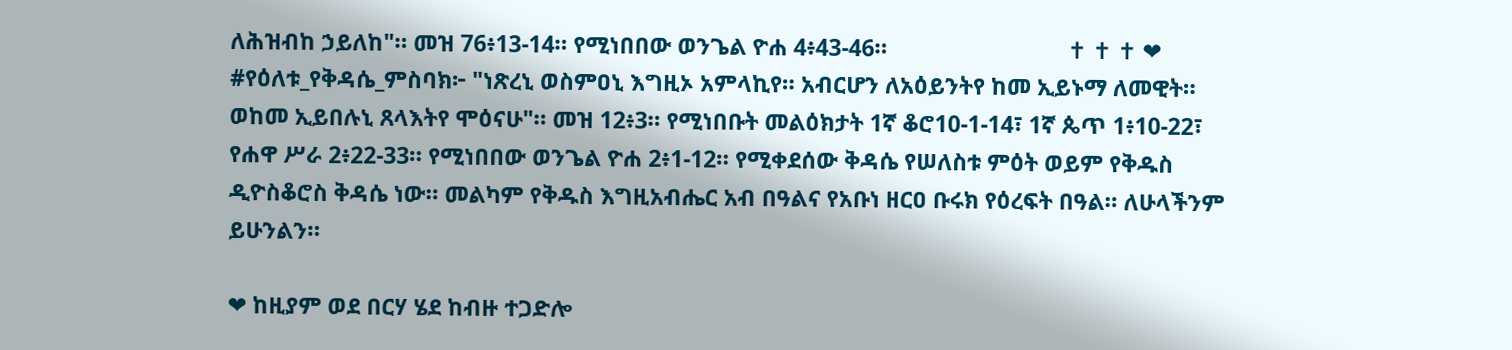ለሕዝብከ ኃይለከ"። መዝ 76፥13-14። የሚነበበው ወንጌል ዮሐ 4፥43-46።                              ✝ ✝ ✝ ❤ #የዕለቱ_የቅዳሴ_ምስባክ፦ "ነጽረኒ ወስምዐኒ እግዚኦ አምላኪየ። አብርሆን ለአዕይንትየ ከመ ኢይኑማ ለመዊት። ወከመ ኢይበሉኒ ጸላእትየ ሞዕናሁ"። መዝ 12፥3። የሚነበቡት መልዕክታት 1ኛ ቆሮ10-1-14፣ 1ኛ ጴጥ 1፥10-22፣ የሐዋ ሥራ 2፥22-33። የሚነበበው ወንጌል ዮሐ 2፥1-12። የሚቀደሰው ቅዳሴ የሠለስቱ ምዕት ወይም የቅዱስ ዲዮስቆሮስ ቅዳሴ ነው። መልካም የቅዱስ እግዚአብሔር አብ በዓልና የአቡነ ዘርዐ ቡሩክ የዕረፍት በዓል። ለሁላችንም ይሁንልን።

❤ ከዚያም ወደ በርሃ ሄደ ከብዙ ተጋድሎ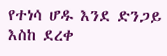የተነሳ ሆዱ እንደ ድንጋይ እስከ ደረቀ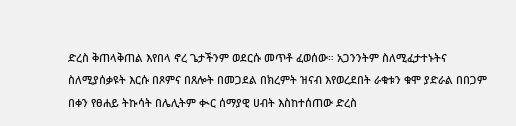ድረስ ቅጠላቅጠል እየበላ ኖረ ጌታችንም ወደርሱ መጥቶ ፈወሰው። አጋንንትም ስለሚፈታተኑትና ስለሚያሰቃዩት እርሱ በጾምና በጸሎት በመጋደል በክረምት ዝናብ እየወረደበት ራቁቱን ቁሞ ያድራል በበጋም በቀን የፀሐይ ትኩሳት በሌሊትም ቊር ሰማያዊ ሀብት እስከተሰጠው ድረስ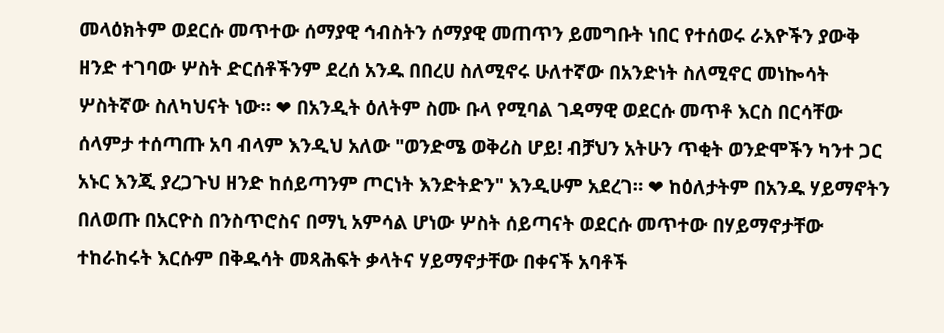መላዕክትም ወደርሱ መጥተው ሰማያዊ ኅብስትን ሰማያዊ መጠጥን ይመግቡት ነበር የተሰወሩ ራእዮችን ያውቅ ዘንድ ተገባው ሦስት ድርሰቶችንም ደረሰ አንዱ በበረሀ ስለሚኖሩ ሁለተኛው በአንድነት ስለሚኖር መነኰሳት ሦስትኛው ስለካህናት ነው። ❤ በአንዲት ዕለትም ስሙ ቡላ የሚባል ገዳማዊ ወደርሱ መጥቶ እርስ በርሳቸው ሰላምታ ተሰጣጡ አባ ብላም እንዲህ አለው "ወንድሜ ወቅሪስ ሆይ! ብቻህን አትሁን ጥቂት ወንድሞችን ካንተ ጋር አኑር እንጂ ያረጋጉህ ዘንድ ከሰይጣንም ጦርነት እንድትድን" እንዲሁም አደረገ። ❤ ከዕለታትም በአንዱ ሃይማኖትን በለወጡ በአርዮስ በንስጥሮስና በማኒ አምሳል ሆነው ሦስት ሰይጣናት ወደርሱ መጥተው በሃይማኖታቸው ተከራከሩት እርሱም በቅዱሳት መጻሕፍት ቃላትና ሃይማኖታቸው በቀናች አባቶች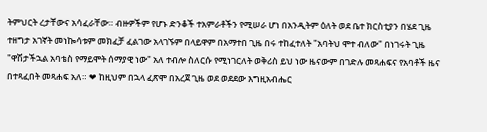ትምህርት ረታቸውና አሳፈራቸው። ብዙዎችም የሆኑ ድንቆች ተአምራቶችን የሚሠራ ሆነ በአንዲትም ዕለት ወደ ቤተ ክርስቲያን በሄደ ጊዜ ተዘግታ አገኛት መነኰሳቱም መክፈቻ ፈልገው አላገኙም በላይዋም በአማተበ ጊዜ በሩ ተከፈተለት "አባትህ ሞተ ብለው" በነገሩት ጊዜ "ዋሽታችኋል አባቴስ የማይሞት ሰማያዊ ነው" አለ ተብሎ ስለርሱ የሚነገርለት ወቅሪስ ይህ ነው ዜናውም በገድሉ መጻሐፍና የአባቶች ዜና በተጻፈበት መጻሐፍ አለ። ❤ ከዚህም በኋላ ፈጽሞ በአረጀ ጊዜ ወደ ወደደው እግዚአብሔር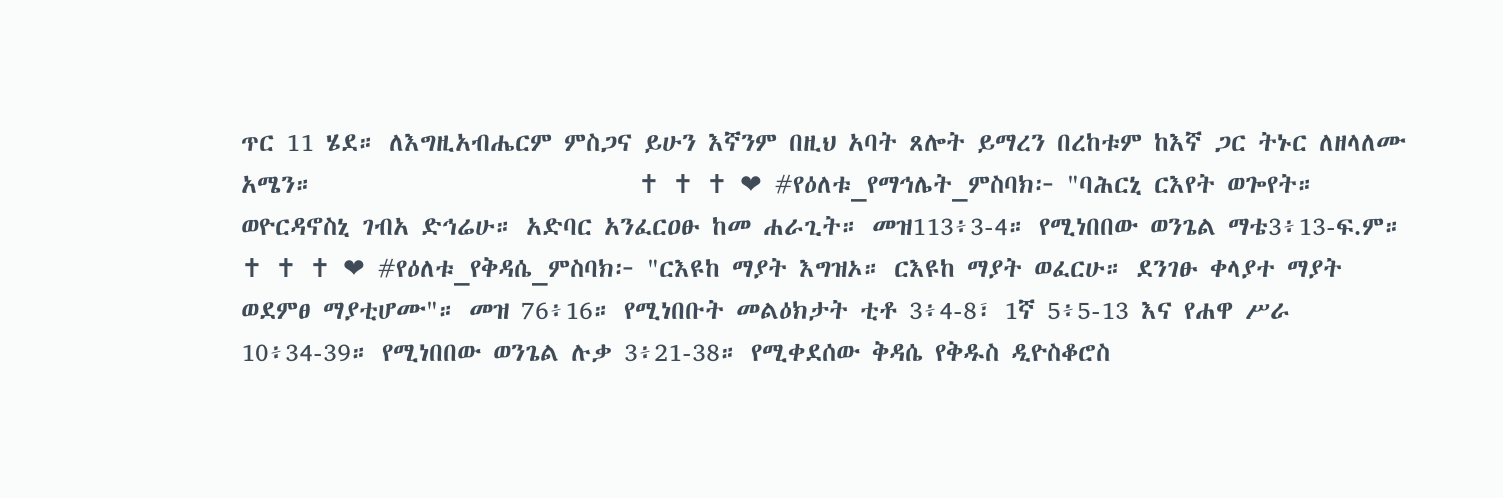ጥር 11 ሄደ። ለእግዚአብሔርም ምስጋና ይሁን እኛንም በዚህ አባት ጸሎት ይማረን በረከቱም ከእኛ ጋር ትኑር ለዘላለሙ አሜን።                           ✝ ✝ ✝ ❤ #የዕለቱ_የማኅሌት_ምስባክ፦ "ባሕርኒ ርእየት ወጐየት። ወዮርዳኖስኒ ገብአ ድኅሬሁ። አድባር አንፈርዐፁ ከመ ሐራጊት። መዝ113፥3-4። የሚነበበው ወንጌል ማቴ3፥13-ፍ.ም።                            ✝ ✝ ✝ ❤ #የዕለቱ_የቅዳሴ_ምስባክ፦ "ርእዩከ ማያት እግዝኦ። ርእዩከ ማያት ወፈርሁ። ደንገፁ ቀላያተ ማያት ወደምፀ ማያቲሆሙ"። መዝ 76፥16። የሚነበቡት መልዕክታት ቲቶ 3፥4-8፣ 1ኛ 5፥5-13 እና የሐዋ ሥራ 10፥34-39። የሚነበበው ወንጌል ሉቃ 3፥21-38። የሚቀደሰው ቅዳሴ የቅዱስ ዲዮስቆሮስ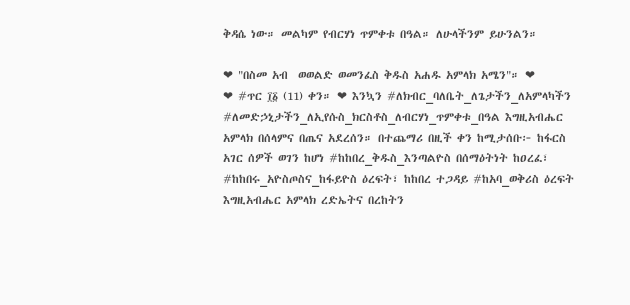ቅዳሴ ነው። መልካም የብርሃነ ጥምቀቱ በዓል። ለሁላችንም ይሁንልን።

❤ "በስመ አብ  ወወልድ ወመንፈስ ቅዱስ አሐዱ አምላክ አሜን"። ❤              ❤ #ጥር ፲፩ (11) ቀን። ❤ እንኳን #ለክብር_ባለቤት_ለጌታችን_ለአምላካችን #ለመድኃኒታችን_ለኢየሱስ_ክርስቶስ_ለብርሃነ_ጥምቀቱ_በዓል እግዚአብሔር አምላክ በሰላምና በጤና አደረሰን። በተጨማሪ በዚች ቀን ከሚታሰቡ፦ ከፋርስ አገር ሰዎች ወገን ከሆነ #ከከበረ_ቅዱስ_እንጣልዮስ በሰማዕትነት ከዐረፈ፣ #ከከበሩ_አዮስጦስና_ከፋይዮስ ዕረፍት፣ ከከበረ ተጋዳይ #ከአባ_ወቅሪስ ዕረፍት እግዚአብሔር አምላክ ረድኤትና በረከትን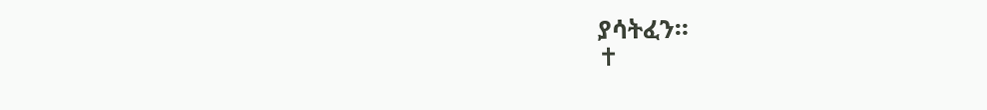ያሳትፈን።                                                                                       ✝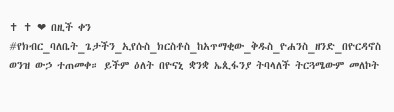✝ ✝ ❤ በዚች ቀን #የክብር_ባለቤት_ጌታችን_ኢየሱስ_ክርስቶስ_ከአጥማቂው_ቅዱስ_ዮሐንስ_ዘንድ_በዮርዳኖስ ወንዝ ውኃ ተጠመቀ። ይችም ዕለት በዮናኒ ቋንቋ ኤጲፋንያ ትባላለች ትርጓሜውም መለኮት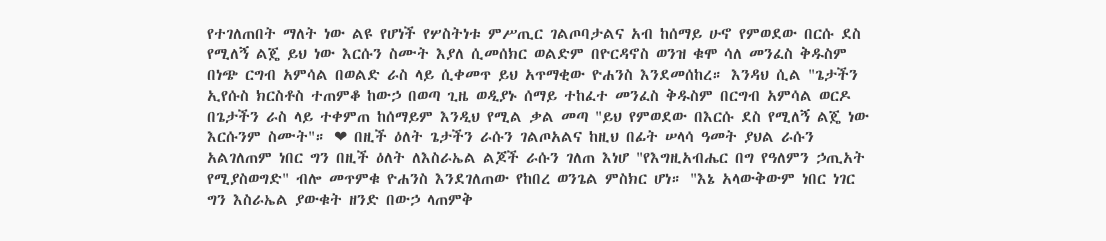የተገለጠበት ማለት ነው ልዩ የሆነች የሦስትነቱ ምሥጢር ገልጦባታልና አብ ከሰማይ ሁኖ የምወደው በርሱ ደስ የሚለኝ ልጄ ይህ ነው እርሱን ስሙት እያለ ሲመሰክር ወልድም በዮርዳኖስ ወንዝ ቁሞ ሳለ መንፈስ ቅዱስም በነጭ ርግብ አምሳል በወልድ ራስ ላይ ሲቀመጥ ይህ አጥማቂው ዮሐንስ እንደመሰከረ። እንዳህ ሲል "ጌታችን ኢየሱስ ክርስቶስ ተጠምቆ ከውኃ በወጣ ጊዜ ወዲያኑ ሰማይ ተከፈተ መንፈስ ቅዱስም በርግብ አምሳል ወርዶ በጌታችን ራስ ላይ ተቀምጠ ከሰማይም እንዲህ የሚል ቃል መጣ "ይህ የምወደው በእርሱ ደስ የሚለኝ ልጄ ነው እርሱንም ስሙት"። ❤ በዚች ዕለት ጌታችን ራሱን ገልጦአልና ከዚህ በፊት ሠላሳ ዓመት ያህል ራሱን አልገለጠም ነበር ግን በዚች ዕለት ለእስራኤል ልጆች ራሱን ገለጠ እነሆ "የእግዚአብሔር በግ የዓለምን ኃጢአት የሚያስወግድ" ብሎ መጥምቁ ዮሐንስ እንደገለጠው የከበረ ወንጌል ምስክር ሆነ። "እኔ አላውቅውም ነበር ነገር ግን እስራኤል ያውቁት ዘንድ በውኃ ላጠምቅ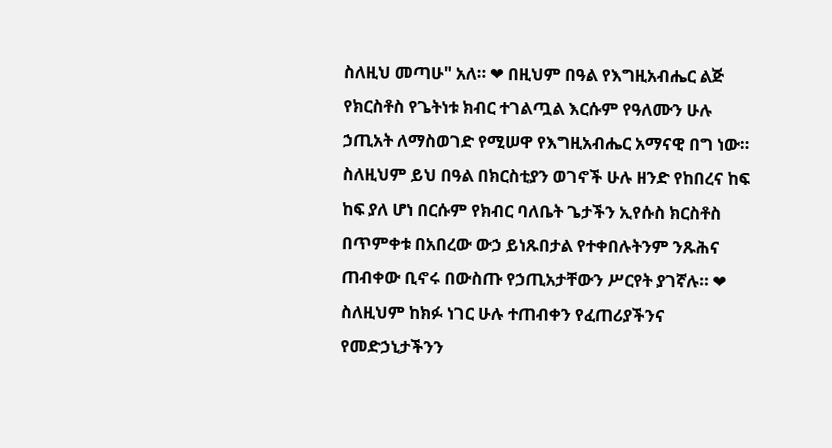ስለዚህ መጣሁ" አለ። ❤ በዚህም በዓል የእግዚአብሔር ልጅ የክርስቶስ የጌትነቱ ክብር ተገልጧል እርሱም የዓለሙን ሁሉ ኃጢአት ለማስወገድ የሚሠዋ የእግዚአብሔር አማናዊ በግ ነው። ስለዚህም ይህ በዓል በክርስቲያን ወገኖች ሁሉ ዘንድ የከበረና ከፍ ከፍ ያለ ሆነ በርሱም የክብር ባለቤት ጌታችን ኢየሱስ ክርስቶስ በጥምቀቱ በአበረው ውኃ ይነጹበታል የተቀበሉትንም ንጹሕና ጠብቀው ቢኖሩ በውስጡ የኃጢአታቸውን ሥርየት ያገኛሉ። ❤ ስለዚህም ከክፉ ነገር ሁሉ ተጠብቀን የፈጠሪያችንና የመድኃኒታችንን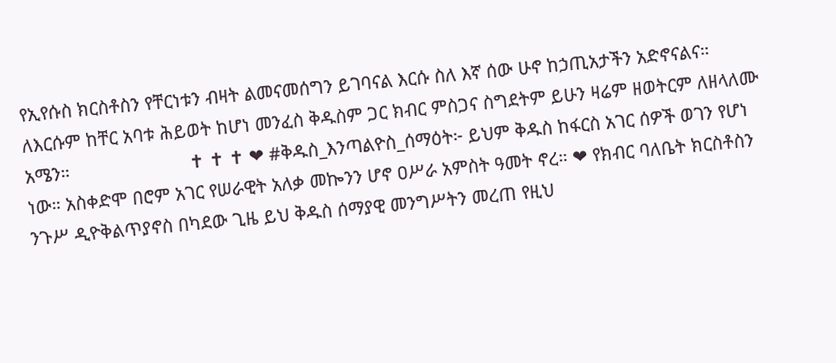የኢየሱስ ክርስቶስን የቸርነቱን ብዛት ልመናመሰግን ይገባናል እርሱ ስለ እኛ ሰው ሁኖ ከኃጢአታችን አድኖናልና። ለእርሱም ከቸር አባቱ ሕይወት ከሆነ መንፈስ ቅዱስም ጋር ክብር ምስጋና ስግደትም ይሁን ዛሬም ዘወትርም ለዘላለሙ አሜን።                        ✝ ✝ ✝ ❤ #ቅዱስ_እንጣልዮስ_ሰማዕት፦ ይህም ቅዱስ ከፋርስ አገር ሰዎች ወገን የሆነ ነው። አስቀድሞ በሮም አገር የሠራዊት አለቃ መኰንን ሆኖ ዐሥራ አምስት ዓመት ኖረ። ❤ የክብር ባለቤት ክርስቶስን ንጉሥ ዲዮቅልጥያኖስ በካደው ጊዜ ይህ ቅዱስ ሰማያዊ መንግሥትን መረጠ የዚህ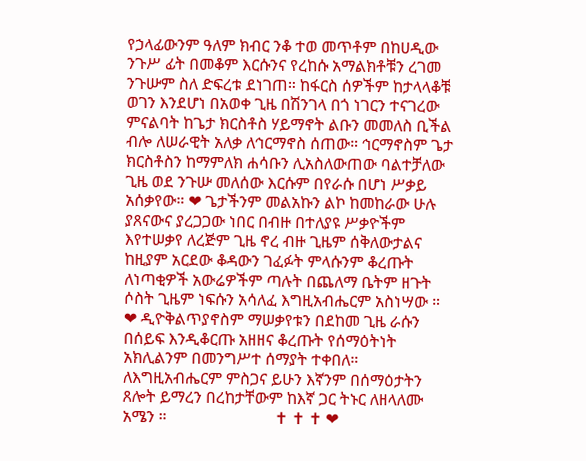የኃላፊውንም ዓለም ክብር ንቆ ተወ መጥቶም በከሀዲው ንጉሥ ፊት በመቆም እርሱንና የረከሱ አማልክቶቹን ረገመ ንጉሡም ስለ ድፍረቱ ደነገጠ። ከፋርስ ሰዎችም ከታላላቆቹ ወገን እንደሆነ በአወቀ ጊዜ በሽንገላ በጎ ነገርን ተናገረው ምናልባት ከጌታ ክርስቶስ ሃይማኖት ልቡን መመለስ ቢችል ብሎ ለሠራዊት አለቃ ለኅርማኖስ ሰጠው። ኅርማኖስም ጌታ ክርስቶስን ከማምለክ ሐሳቡን ሊአስለውጠው ባልተቻለው ጊዜ ወደ ንጉሡ መለሰው እርሱም በየራሱ በሆነ ሥቃይ አሰቃየው። ❤ ጌታችንም መልአኩን ልኮ ከመከራው ሁሉ ያጸናውና ያረጋጋው ነበር በብዙ በተለያዩ ሥቃዮችም እየተሠቃየ ለረጅም ጊዜ ኖረ ብዙ ጊዜም ሰቅለውታልና ከዚያም አርደው ቆዳውን ገፈፉት ምላሱንም ቆረጡት ለነጣቂዎች አውሬዎችም ጣሉት በጨለማ ቤትም ዘጉት ሶስት ጊዜም ነፍሱን አሳለፈ እግዚአብሔርም አስነሣው ። ❤ ዲዮቅልጥያኖስም ማሠቃየቱን በደከመ ጊዜ ራሱን በሰይፍ እንዲቆርጡ አዘዘና ቆረጡት የሰማዕትነት አክሊልንም በመንግሥተ ሰማያት ተቀበለ። ለእግዚአብሔርም ምስጋና ይሁን እኛንም በሰማዕታትን ጸሎት ይማረን በረከታቸውም ከእኛ ጋር ትኑር ለዘላለሙ አሜን ።                           ✝ ✝ ✝ ❤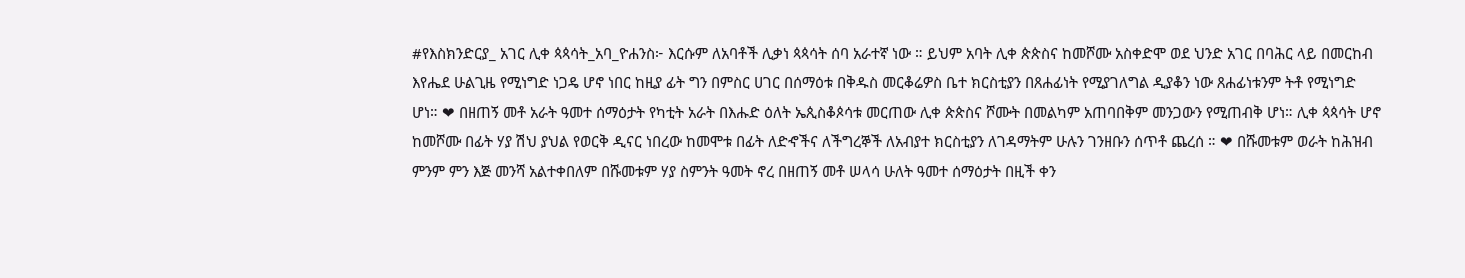#የእስክንድርያ_ አገር ሊቀ ጳጳሳት_አባ_ዮሐንስ፦ እርሱም ለአባቶች ሊቃነ ጳጳሳት ሰባ አራተኛ ነው ። ይህም አባት ሊቀ ጵጵስና ከመሾሙ አስቀድሞ ወደ ህንድ አገር በባሕር ላይ በመርከብ እየሔደ ሁልጊዜ የሚነግድ ነጋዴ ሆኖ ነበር ከዚያ ፊት ግን በምስር ሀገር በሰማዕቱ በቅዱስ መርቆሬዎስ ቤተ ክርስቲያን በጸሐፊነት የሚያገለግል ዲያቆን ነው ጸሐፊነቱንም ትቶ የሚነግድ ሆነ። ❤ በዘጠኝ መቶ አራት ዓመተ ሰማዕታት የካቲት አራት በእሑድ ዕለት ኤጲስቆጶሳቱ መርጠው ሊቀ ጵጵስና ሾሙት በመልካም አጠባበቅም መንጋውን የሚጠብቅ ሆነ። ሊቀ ጳጳሳት ሆኖ ከመሾሙ በፊት ሃያ ሽህ ያህል የወርቅ ዲናር ነበረው ከመሞቱ በፊት ለድኆችና ለችግረኞች ለአብያተ ክርስቲያን ለገዳማትም ሁሉን ገንዘቡን ሰጥቶ ጨረሰ ። ❤ በሹመቱም ወራት ከሕዝብ ምንም ምን እጅ መንሻ አልተቀበለም በሹመቱም ሃያ ስምንት ዓመት ኖረ በዘጠኝ መቶ ሠላሳ ሁለት ዓመተ ሰማዕታት በዚች ቀን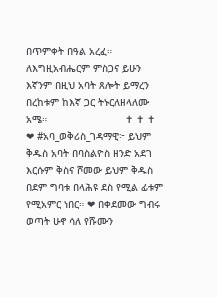በጥምቀት በዓል አረፈ። ለእግዚአብሔርም ምስጋና ይሁን እኛንም በዚህ አባት ጸሎት ይማረን በረከቱም ከእኛ ጋር ትኑርለዘላለሙ አሜ።                          ✝ ✝ ✝ ❤ #አባ_ወቅሪስ_ገዳማዊ፦ ይህም ቅዱስ አባት በባስልዮስ ዘንድ አደገ እርሱም ቅስና ሾመው ይህም ቅዱስ በደም ግባቱ በላሕዩ ደስ የሚል ፊቱም የሚአምር ነበር። ❤ በቀደመው ግብሩ ወጣት ሁኖ ሳለ የሹሙን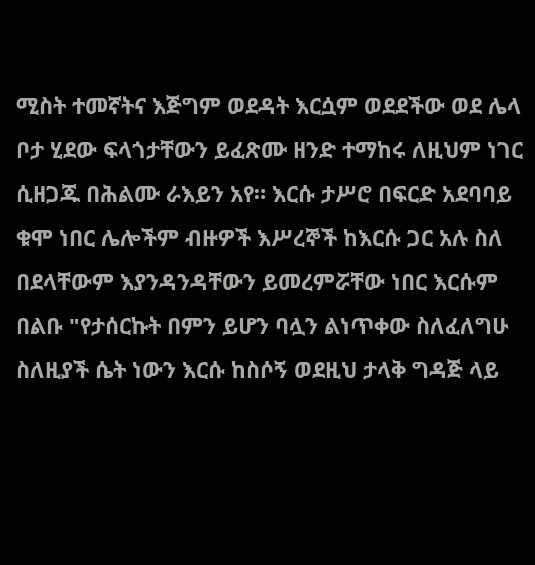ሚስት ተመኛትና እጅግም ወደዳት እርሷም ወደደችው ወደ ሌላ ቦታ ሂደው ፍላጎታቸውን ይፈጽሙ ዘንድ ተማከሩ ለዚህም ነገር ሲዘጋጁ በሕልሙ ራእይን አየ። እርሱ ታሥሮ በፍርድ አደባባይ ቁሞ ነበር ሌሎችም ብዙዎች እሥረኞች ከእርሱ ጋር አሉ ስለ በደላቸውም እያንዳንዳቸውን ይመረምሯቸው ነበር እርሱም በልቡ "የታሰርኩት በምን ይሆን ባሏን ልነጥቀው ስለፈለግሁ ስለዚያች ሴት ነውን እርሱ ከስሶኝ ወደዚህ ታላቅ ግዳጅ ላይ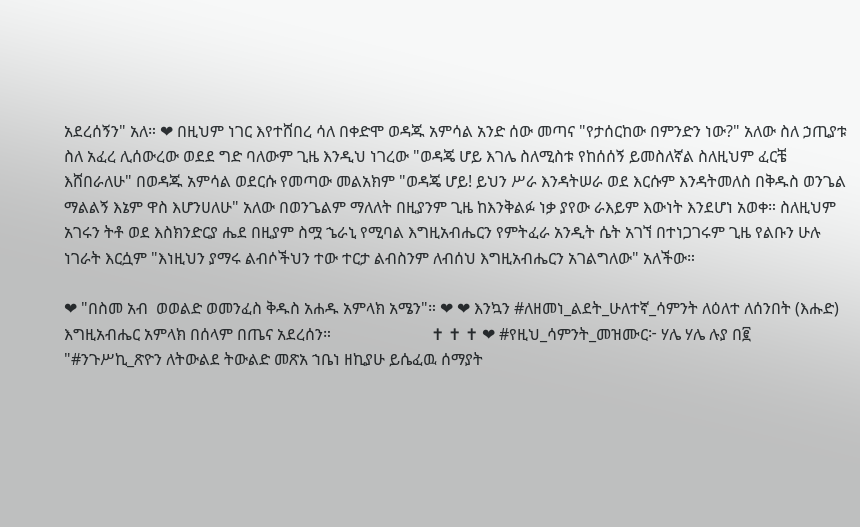አደረሰኝን" አለ። ❤ በዚህም ነገር እየተሸበረ ሳለ በቀድሞ ወዳጁ አምሳል አንድ ሰው መጣና "የታሰርከው በምንድን ነው?" አለው ስለ ኃጢያቱ ስለ አፈረ ሊሰውረው ወደደ ግድ ባለውም ጊዜ እንዲህ ነገረው "ወዳጄ ሆይ እገሌ ስለሚስቱ የከሰሰኝ ይመስለኛል ስለዚህም ፈርቼ እሸበራለሁ" በወዳጁ አምሳል ወደርሱ የመጣው መልአክም "ወዳጄ ሆይ! ይህን ሥራ እንዳትሠራ ወደ እርሱም እንዳትመለስ በቅዱስ ወንጌል ማልልኝ እኔም ዋስ እሆንሀለሁ" አለው በወንጌልም ማለለት በዚያንም ጊዜ ከእንቅልፉ ነቃ ያየው ራእይም እውነት እንደሆነ አወቀ። ስለዚህም አገሩን ትቶ ወደ እስክንድርያ ሔደ በዚያም ስሟ ኄራኒ የሚባል እግዚአብሔርን የምትፈራ አንዲት ሴት አገኘ በተነጋገሩም ጊዜ የልቡን ሁሉ ነገራት እርሷም "እነዚህን ያማሩ ልብሶችህን ተው ተርታ ልብስንም ለብሰህ እግዚአብሔርን አገልግለው" አለችው።

❤ "በስመ አብ  ወወልድ ወመንፈስ ቅዱስ አሐዱ አምላክ አሜን"። ❤ ❤ እንኳን #ለዘመነ_ልደት_ሁለተኛ_ሳምንት ለዕለተ ለሰንበት (እሑድ) እግዚአብሔር አምላክ በሰላም በጤና አደረሰን።                         ✝ ✝ ✝ ❤ #የዚህ_ሳምንት_መዝሙር፦ ሃሌ ሃሌ ሉያ በ፪  "#ንጉሥኪ_ጽዮን ለትውልደ ትውልድ መጽአ ኀቤነ ዘኪያሁ ይሴፈዉ ሰማያት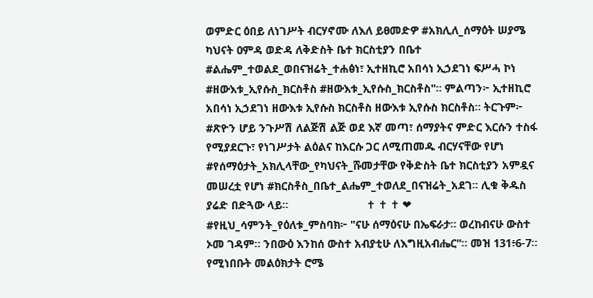ወምድር ዕበይ ለነገሥት ብርሃኖሙ ለእለ ይፀመድዎ #አክሊለ_ሰማዕት ሠያሜ ካህናት ዐምዳ ወድዳ ለቅድስት ቤተ ክርስቲያን በቤተ #ልሔም_ተወልደ_ወበናዝሬት_ተሐፅነ፣ ኢተዘኪሮ አበሳነ ኢኃደገነ ፍሥሓ ኮነ #ዘውእቱ_ኢየሱስ_ክርስቶስ #ዘውእቱ_ኢየሱስ_ክርስቶስ"። ምልጣን፦ ኢተዘኪሮ አበሳነ ኢኃደገነ ዘውእቱ ኢየሱስ ክርስቶስ ዘውእቱ ኢየሱስ ክርስቶስ። ትርጉም፦ #ጽዮን ሆይ ንጉሥሽ ለልጅሽ ልጅ ወደ እኛ መጣ፣ ሰማያትና ምድር እርሱን ተስፋ የሚያደርጉ፣ የነገሥታት ልዕልና ከእርሱ ጋር ለሚጠመዱ ብርሃናቸው የሆነ #የሰማዕታት_አክሊላቸው_የካህናት_ሹመታቸው የቅድስት ቤተ ክርስቲያን አምዷና መሠረቷ የሆነ #ክርስቶስ_በቤተ_ልሔም_ተወለደ_በናዝሬት_አደገ፡፡ ሊቁ ቅዱስ ያሬድ በድጓው ላይ።                          ✝ ✝ ✝ ❤ #የዚህ_ሳምንት_የዕለቱ_ምስባክ፦ "ናሁ ሰማዕናሁ በኤፍራታ። ወረከብናሁ ውስተ ኦመ ገዳም። ንበውዕ እንከሰ ውስተ አብያቲሁ ለእግዚአብሔር"። መዝ 131፥6-7። የሚነበቡት መልዕክታት ሮሜ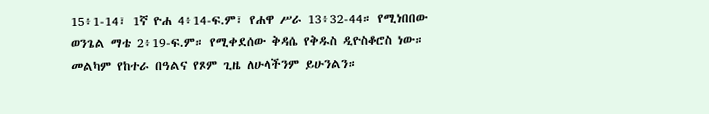15፥1-14፣ 1ኛ ዮሐ 4፥14-ፍ.ም፣ የሐዋ ሥራ 13፥32-44። የሚነበበው ወንጌል ማቴ 2፥19-ፍ.ም። የሚቀደሰው ቅዳሴ የቅዱስ ዲዮስቆሮስ ነው። መልካም የከተራ በዓልና የጾም ጊዜ ለሁላችንም ይሁንልን።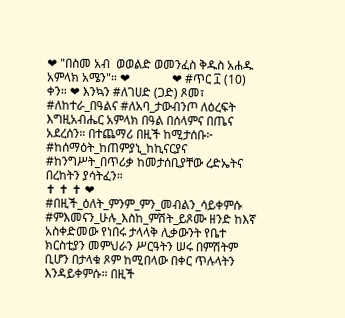❤ "በስመ አብ  ወወልድ ወመንፈስ ቅዱስ አሐዱ አምላክ አሜን"። ❤              ❤ #ጥር ፲ (10) ቀን። ❤ እንኳን #ለገሀድ (ጋድ) ጾመ፣ #ለከተራ_በዓልና #ለአባ_ታውብንጦ ለዕረፍት እግዚአብሔር አምላክ በዓል በሰላምና በጤና አደረሰን። በተጨማሪ በዚች ከሚታሰቡ፦  #ከሰማዕት_ከጠምያኒ_ከኪናርያና #ከንግሥት_በጥሪቃ ከመታሰቢያቸው ረድኤትና በረከትን ያሳትፈን።                                                          ✝ ✝ ✝ ❤ #በዚች_ዕለት_ምንም_ምን_መብልን_ሳይቀምሱ #ምእመናን_ሁሉ_እስከ_ምሽት_ይጾሙ ዘንድ ከእኛ አስቀድመው የነበሩ ታላላቅ ሊቃውንት የቤተ ክርስቲያን መምህራን ሥርዓትን ሠሩ በምሽትም ቢሆን በታላቁ ጾም ከሚበላው በቀር ጥሉላትን እንዳይቀምሱ። በዚች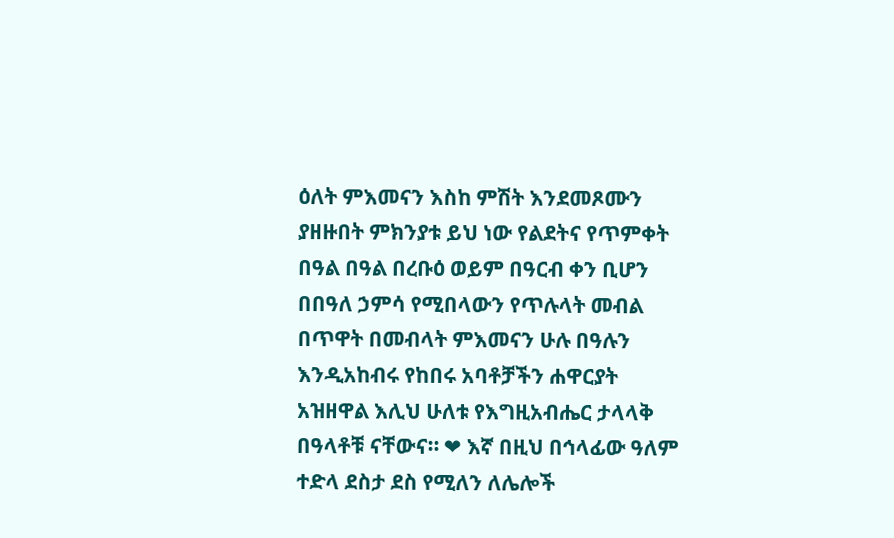ዕለት ምእመናን እስከ ምሽት እንደመጾሙን ያዘዙበት ምክንያቱ ይህ ነው የልደትና የጥምቀት በዓል በዓል በረቡዕ ወይም በዓርብ ቀን ቢሆን በበዓለ ኃምሳ የሚበላውን የጥሉላት መብል በጥዋት በመብላት ምእመናን ሁሉ በዓሉን እንዲአከብሩ የከበሩ አባቶቻችን ሐዋርያት አዝዘዋል እሊህ ሁለቱ የእግዚአብሔር ታላላቅ በዓላቶቹ ናቸውና። ❤ እኛ በዚህ በኅላፊው ዓለም ተድላ ደስታ ደስ የሚለን ለሌሎች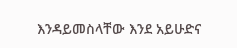እንዳይመስላቸው እንደ አይሁድና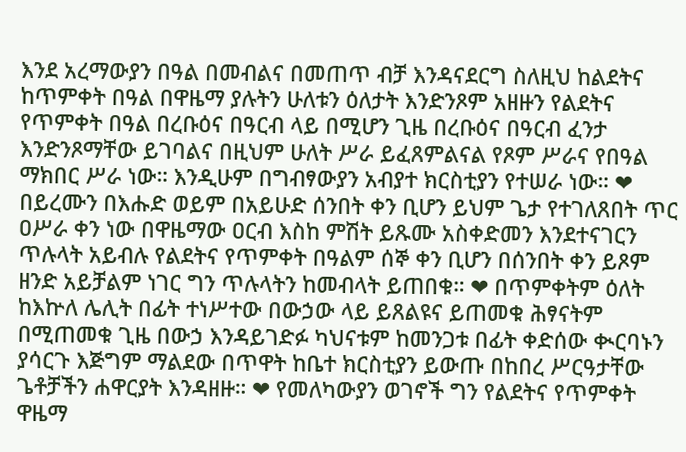እንደ አረማውያን በዓል በመብልና በመጠጥ ብቻ እንዳናደርግ ስለዚህ ከልደትና ከጥምቀት በዓል በዋዜማ ያሉትን ሁለቱን ዕለታት እንድንጾም አዘዙን የልደትና የጥምቀት በዓል በረቡዕና በዓርብ ላይ በሚሆን ጊዜ በረቡዕና በዓርብ ፈንታ እንድንጾማቸው ይገባልና በዚህም ሁለት ሥራ ይፈጸምልናል የጾም ሥራና የበዓል ማክበር ሥራ ነው። እንዲሁም በግብፃውያን አብያተ ክርስቲያን የተሠራ ነው። ❤ በይረሙን በእሑድ ወይም በአይሁድ ሰንበት ቀን ቢሆን ይህም ጌታ የተገለጸበት ጥር ዐሥራ ቀን ነው በዋዜማው ዐርብ እስከ ምሽት ይጹሙ አስቀድመን እንደተናገርን ጥሉላት አይብሉ የልደትና የጥምቀት በዓልም ሰኞ ቀን ቢሆን በሰንበት ቀን ይጾም ዘንድ አይቻልም ነገር ግን ጥሉላትን ከመብላት ይጠበቁ። ❤ በጥምቀትም ዕለት ከእኵለ ሌሊት በፊት ተነሥተው በውኃው ላይ ይጸልዩና ይጠመቁ ሕፃናትም በሚጠመቁ ጊዜ በውኃ እንዳይገድፉ ካህናቱም ከመንጋቱ በፊት ቀድሰው ቊርባኑን ያሳርጉ እጅግም ማልደው በጥዋት ከቤተ ክርስቲያን ይውጡ በከበረ ሥርዓታቸው ጌቶቻችን ሐዋርያት እንዳዘዙ። ❤ የመለካውያን ወገኖች ግን የልደትና የጥምቀት ዋዜማ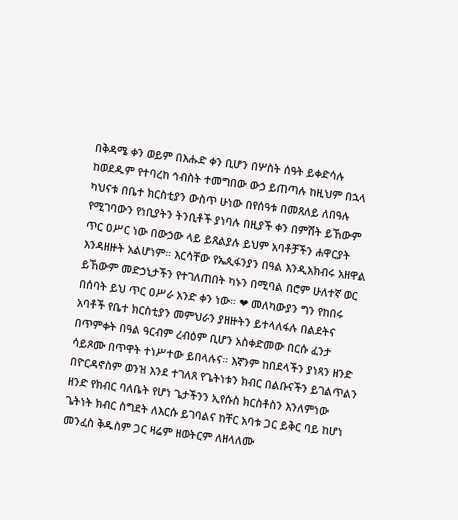በቅዳሜ ቀን ወይም በእሑድ ቀን ቢሆን በሦስት ሰዓት ይቀድሳሉ ከወደዱም የተባረከ ኅብስት ተመግበው ውኃ ይጠጣሉ ከዚህም በኋላ ካህናቱ በቤተ ክርስቲያን ውስጥ ሁነው በየሰዓቱ በመጸለይ ለበዓሉ የሚገባውን የነቢያትን ትንቢቶች ያነባሉ በዚያች ቀን በምሽት ይኸውም ጥር ዐሥር ነው በውኃው ላይ ይጸልያሉ ይህም አባቶቻችን ሐዋርያት እንዳዘዙት አልሆነም። እርሳቸው የኤጲፋንያን በዓል እንዲአክብሩ አዘዋል ይኸውም መድኃኒታችን የተገለጠበት ካኑን በሚባል በሮም ሁለተኛ ወር በሰባት ይህ ጥር ዐሥራ አንድ ቀን ነው። ❤ መለካውያን ግን የከበሩ አባቶች የቤተ ክርስቲያን መምህራን ያዘዙትን ይተላለፋሉ በልደትና በጥምቀት በዓል ዓርብም ረብዕም ቢሆን አስቀድመው በርሱ ፈንታ ሳይጾሙ በጥዋት ተነሥተው ይበላሉና። እኛንም ከበደላችን ያነጻን ዘንድ በዮርዳኖስም ወንዝ እንደ ተገለጸ የጌትነቱን ክብር በልቡናችን ይገልጥልን ዘንድ የክብር ባለቤት የሆነ ጌታችንን ኢየሱስ ክርስቶስን እንለምነው ጌትነት ክብር ስግደት ለእርሱ ይገባልና ከቸር አባቱ ጋር ይቅር ባይ ከሆነ መንፈስ ቅዱስም ጋር ዛሬም ዘወትርም ለዘላለሙ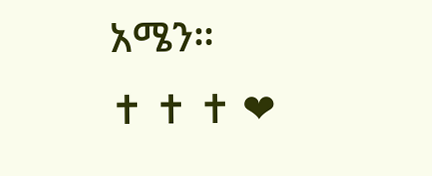አሜን።                               ✝ ✝ ✝ ❤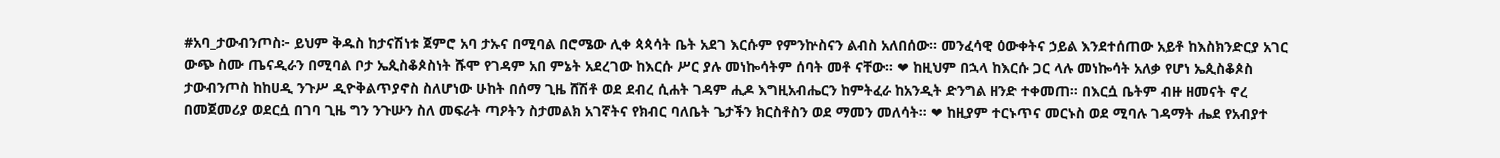#አባ_ታውብንጦስ፦ ይህም ቅዱስ ከታናሽነቱ ጀምሮ አባ ታኡና በሚባል በሮሜው ሊቀ ጳጳሳት ቤት አደገ እርሱም የምንኵስናን ልብስ አለበሰው። መንፈሳዊ ዕውቀትና ኃይል እንደተሰጠው አይቶ ከእስክንድርያ አገር ውጭ ስሙ ጤናዲራን በሚባል ቦታ ኤጲስቆጶስነት ሹሞ የገዳም አበ ምኔት አደረገው ከእርሱ ሥር ያሉ መነኰሳትም ሰባት መቶ ናቸው። ❤ ከዚህም በኋላ ከእርሱ ጋር ላሉ መነኰሳት አለቃ የሆነ ኤጲስቆጶስ ታውብንጦስ ከከሀዲ ንጉሥ ዲዮቅልጥያኖስ ስለሆነው ሁከት በሰማ ጊዜ ሸሽቶ ወደ ደብረ ሲሐት ገዳም ሒዶ እግዚአብሔርን ከምትፈራ ከአንዲት ድንግል ዘንድ ተቀመጠ። በእርሷ ቤትም ብዙ ዘመናት ኖረ በመጀመሪያ ወደርሷ በገባ ጊዜ ግን ንጉሡን ስለ መፍራት ጣዖትን ስታመልክ አገኛትና የክብር ባለቤት ጌታችን ክርስቶስን ወደ ማመን መለሳት። ❤ ከዚያም ተርኑጥና መርኑስ ወደ ሚባሉ ገዳማት ሔደ የአብያተ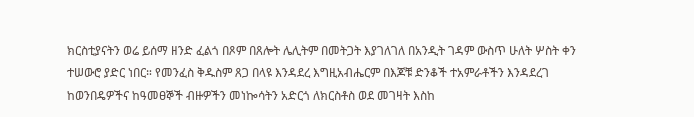ክርስቲያናትን ወሬ ይሰማ ዘንድ ፈልጎ በጾም በጸሎት ሌሊትም በመትጋት እያገለገለ በአንዲት ገዳም ውስጥ ሁለት ሦስት ቀን ተሠውሮ ያድር ነበር። የመንፈስ ቅዱስም ጸጋ በላዩ እንዳደረ እግዚአብሔርም በእጆቹ ድንቆች ተአምራቶችን እንዳደረገ ከወንበዴዎችና ከዓመፀኞች ብዙዎችን መነኰሳትን አድርጎ ለክርስቶስ ወደ መገዛት እስከ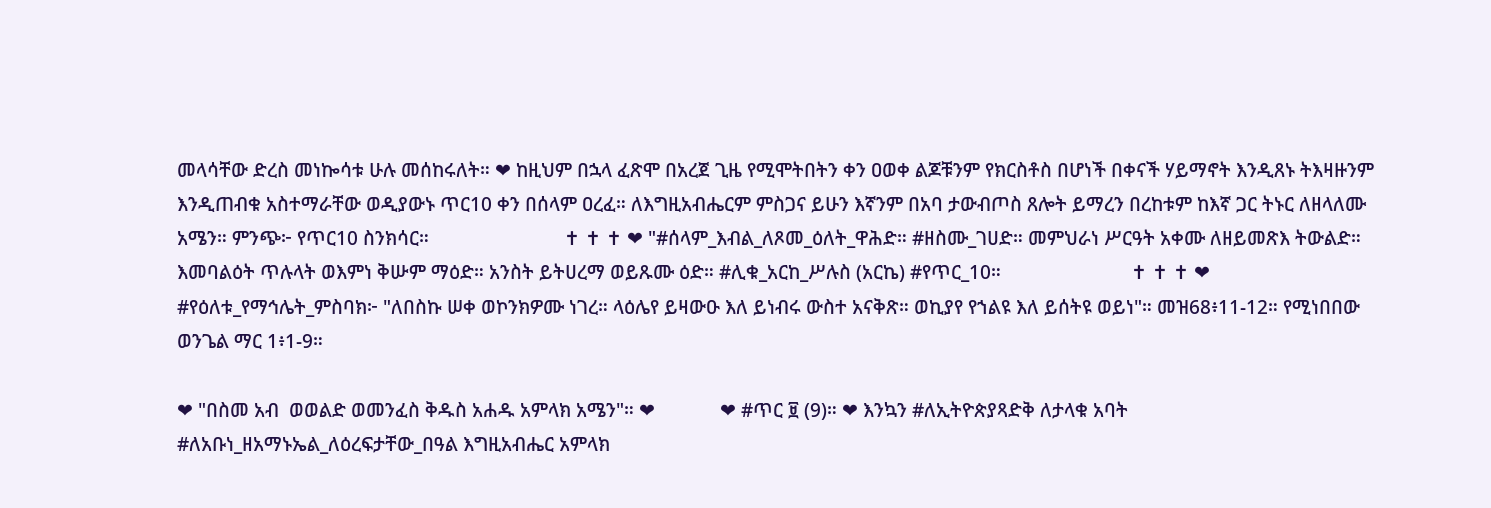መላሳቸው ድረስ መነኰሳቱ ሁሉ መሰከሩለት። ❤ ከዚህም በኋላ ፈጽሞ በአረጀ ጊዜ የሚሞትበትን ቀን ዐወቀ ልጆቹንም የክርስቶስ በሆነች በቀናች ሃይማኖት እንዲጸኑ ትእዛዙንም እንዲጠብቁ አስተማራቸው ወዲያውኑ ጥር10 ቀን በሰላም ዐረፈ። ለእግዚአብሔርም ምስጋና ይሁን እኛንም በአባ ታውብጦስ ጸሎት ይማረን በረከቱም ከእኛ ጋር ትኑር ለዘላለሙ አሜን። ምንጭ፦ የጥር10 ስንክሳር።                           ✝ ✝ ✝ ❤ "#ሰላም_እብል_ለጾመ_ዕለት_ዋሕድ። #ዘስሙ_ገሀድ። መምህራነ ሥርዓት አቀሙ ለዘይመጽእ ትውልድ። እመባልዕት ጥሉላት ወእምነ ቅሡም ማዕድ። አንስት ይትሀረማ ወይጹሙ ዕድ። #ሊቁ_አርከ_ሥሉስ (አርኬ) #የጥር_10።                          ✝ ✝ ✝ ❤ #የዕለቱ_የማኅሌት_ምስባክ፦ "ለበስኩ ሠቀ ወኮንክዎሙ ነገረ። ላዕሌየ ይዛውዑ እለ ይነብሩ ውስተ አናቅጽ። ወኪያየ የኀልዩ እለ ይሰትዩ ወይነ"። መዝ68፥11-12። የሚነበበው ወንጌል ማር 1፥1-9።

❤ "በስመ አብ  ወወልድ ወመንፈስ ቅዱስ አሐዱ አምላክ አሜን"። ❤             ❤ #ጥር ፱ (9)። ❤ እንኳን #ለኢትዮጵያጻድቅ ለታላቁ አባት #ለአቡነ_ዘአማኑኤል_ለዕረፍታቸው_በዓል እግዚአብሔር አምላክ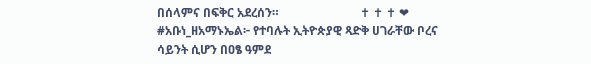በሰላምና በፍቅር አደረሰን።                           ✝ ✝ ✝ ❤ #አቡነ_ዘአማኑኤል፦ የተባሉት ኢትዮጵያዊ ጻድቅ ሀገራቸው ቦረና ሳይንት ሲሆን በዐፄ ዓምደ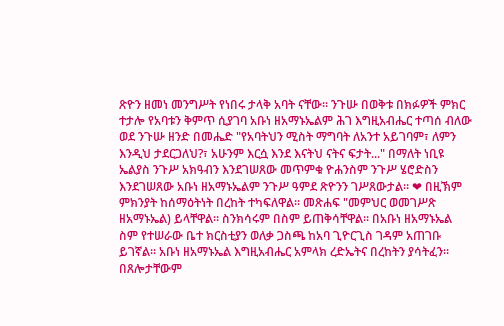ጽዮን ዘመነ መንግሥት የነበሩ ታላቅ አባት ናቸው። ንጉሡ በወቅቱ በክፉዎች ምክር ተታሎ የአባቱን ቅምጥ ሲያገባ አቡነ ዘአማኑኤልም ሕገ እግዚአብሔር ተጣሰ ብለው ወደ ንጉሡ ዘንድ በመሔድ "የአባትህን ሚስት ማግባት ለአንተ አይገባም፣ ለምን እንዲህ ታደርጋለህ?፣ አሁንም እርሷ እንደ እናትህ ናትና ፍታት..." በማለት ነቢዩ ኤልያስ ንጉሥ አክዓብን እንደገሠጸው መጥምቁ ዮሐንስም ንጉሥ ሄሮድስን እንደገሠጸው አቡነ ዘአማኑኤልም ንጉሥ ዓምደ ጽዮንን ገሥጸውታል። ❤ በዚኽም ምክንያት ከሰማዕትነት በረከት ተካፍለዋል። መጽሐፍ "መምህር ወመገሥጽ ዘአማኑኤል) ይላቸዋል። ስንክሳሩም በስም ይጠቅሳቸዋል። በአቡነ ዘአማኑኤል ስም የተሠራው ቤተ ክርስቲያን ወለቃ ጋስጫ ከአባ ጊዮርጊስ ገዳም አጠገቡ ይገኛል። አቡነ ዘአማኑኤል እግዚአብሔር አምላክ ረድኤትና በረከትን ያሳትፈን። በጸሎታቸውም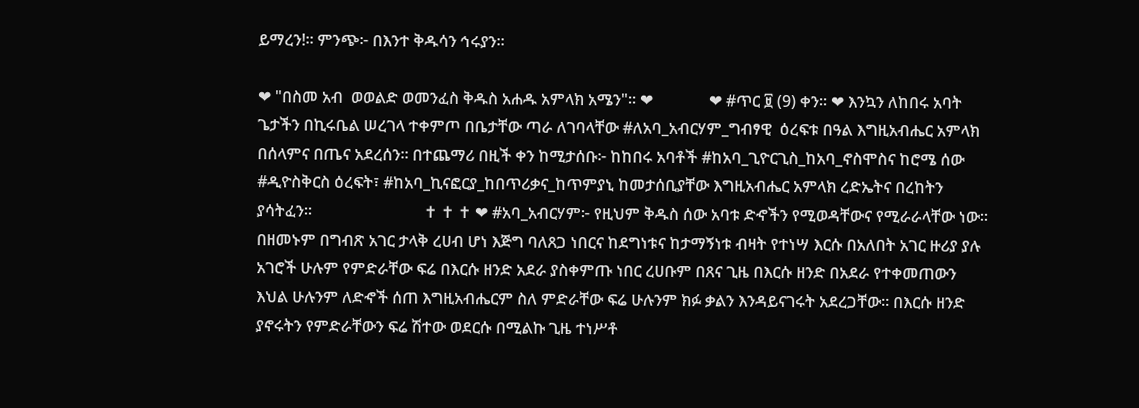ይማረን!። ምንጭ፦ በእንተ ቅዱሳን ኅሩያን።

❤ "በስመ አብ  ወወልድ ወመንፈስ ቅዱስ አሐዱ አምላክ አሜን"። ❤              ❤ #ጥር ፱ (9) ቀን። ❤ እንኳን ለከበሩ አባት ጌታችን በኪሩቤል ሠረገላ ተቀምጦ በቤታቸው ጣራ ለገባላቸው #ለአባ_አብርሃም_ግብፃዊ  ዕረፍቱ በዓል እግዚአብሔር አምላክ በሰላምና በጤና አደረሰን። በተጨማሪ በዚች ቀን ከሚታሰቡ፦ ከከበሩ አባቶች #ከአባ_ጊዮርጊስ_ከአባ_ኖስሞስና ከሮሜ ሰው #ዲዮስቅርስ ዕረፍት፣ #ከአባ_ኪናፎርያ_ከበጥሪቃና_ከጥምያኒ ከመታሰቢያቸው እግዚአብሔር አምላክ ረድኤትና በረከትን ያሳትፈን።                            ✝ ✝ ✝ ❤ #አባ_አብርሃም፦ የዚህም ቅዱስ ሰው አባቱ ድኆችን የሚወዳቸውና የሚራራላቸው ነው። በዘመኑም በግብጽ አገር ታላቅ ረሀብ ሆነ እጅግ ባለጸጋ ነበርና ከደግነቱና ከታማኝነቱ ብዛት የተነሣ እርሱ በአለበት አገር ዙሪያ ያሉ አገሮች ሁሉም የምድራቸው ፍሬ በእርሱ ዘንድ አደራ ያስቀምጡ ነበር ረሀቡም በጸና ጊዜ በእርሱ ዘንድ በአደራ የተቀመጠውን እህል ሁሉንም ለድኆች ሰጠ እግዚአብሔርም ስለ ምድራቸው ፍሬ ሁሉንም ክፉ ቃልን እንዳይናገሩት አደረጋቸው። በእርሱ ዘንድ ያኖሩትን የምድራቸውን ፍሬ ሽተው ወደርሱ በሚልኩ ጊዜ ተነሥቶ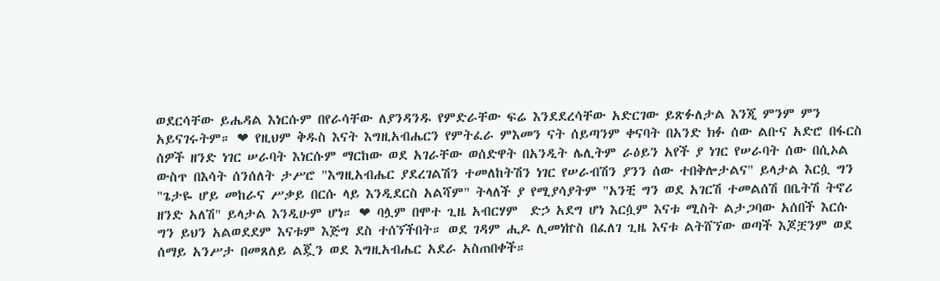ወደርሳቸው ይሔዳል እነርሱም በየራሳቸው ለያንዳንዱ የምድራቸው ፍሬ እንደደረሳቸው አድርገው ይጽፉለታል እንጂ ምንም ምን አይናገሩትም። ❤ የዚህም ቅዱስ እናት እግዚአብሔርን የምትፈራ ምእመን ናት ሰይጣንም ቀናባት በአንድ ክፉ ሰው ልቡና አድሮ በፋርስ ሰዎች ዘንድ ነገር ሠራባት እነርሱም ማርከው ወደ አገራቸው ወሰድዋት በአንዲት ሌሊትም ራዕይን አየች ያ ነገር የሠራባት ሰው በሲኦል ውስጥ በእሳት ሰንሰለት ታሥሮ "እግዚአብሔር ያደረገልሽን ተመለከትሽን ነገር የሠራብሽን ያንን ሰው ተበቅሎታልና" ይላታል እርሷ ግን "ጌታዬ ሆይ መከራና ሥቃይ በርሱ ላይ እንዲደርስ አልሻም" ትላለች ያ የሚያሳያትም "አንቺ ግን ወደ አገርሽ ተመልሰሽ በቤትሽ ትኖሪ ዘንድ አለሽ" ይላታል እንዲሁም ሆነ። ❤ ባሏም በሞተ ጊዜ አብርሃም  ድኃ አደግ ሆነ እርሷም እናቱ ሚስት ልታጋባው አሰበች እርሱ ግን ይህን አልወደደም እናቱም እጅግ ደስ ተሰኘችበት። ወደ ገዳም ሒዶ ሊመነኵስ በፈለገ ጊዜ እናቱ ልትሸኘው ወጣች እጆቿንም ወደ ሰማይ አንሥታ በመጸለይ ልጇን ወደ እግዚአብሔር አደራ አስጠበቀች።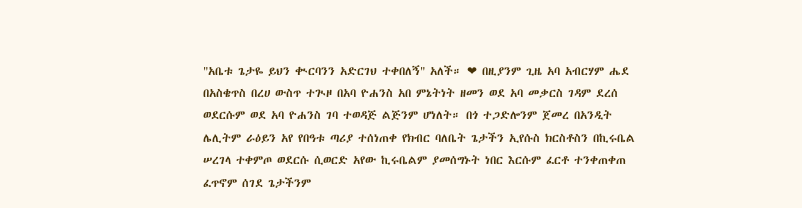"አቤቱ ጌታዬ ይህን ቊርባንን አድርገህ ተቀበለኝ" አለች። ❤ በዚያንም ጊዜ አባ አብርሃም ሔደ በአስቄጥስ በረሀ ውስጥ ተጒዞ በአባ ዮሐንስ አበ ምኔትነት ዘመን ወደ አባ መቃርስ ገዳም ደረሰ ወደርሱም ወደ አባ ዮሐንስ ገባ ተወዳጅ ልጅንም ሆነለት። በጎ ተጋድሎንም ጀመረ በአንዲት ሌሊትም ራዕይን አየ የበዓቱ ጣሪያ ተሰነጠቀ የክብር ባለቤት ጌታችን ኢየሱስ ክርስቶስን በኪሩቤል ሠረገላ ተቀምጦ ወደርሱ ሲወርድ አየው ኪሩቤልም ያመሰግኑት ነበር እርሱም ፈርቶ ተንቀጠቀጠ ፈጥኖም ሰገደ ጌታችንም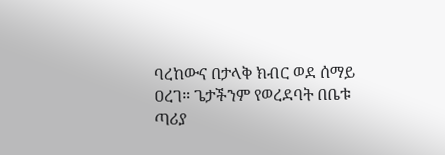ባረከውና በታላቅ ክብር ወደ ሰማይ ዐረገ። ጌታችንም የወረደባት በቤቱ ጣሪያ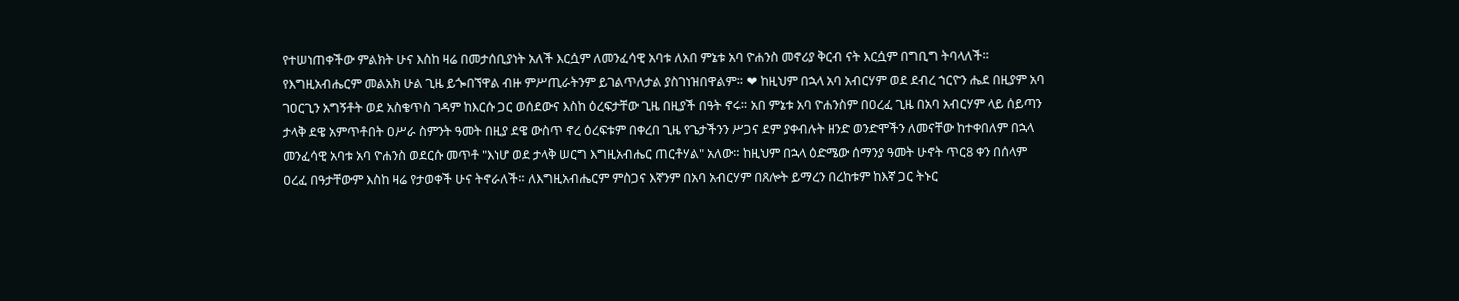የተሠነጠቀችው ምልክት ሁና እስከ ዛሬ በመታሰቢያነት አለች እርሷም ለመንፈሳዊ አባቱ ለአበ ምኔቱ አባ ዮሐንስ መኖሪያ ቅርብ ናት እርሷም በግቢግ ትባላለች። የእግዚአብሔርም መልአክ ሁል ጊዜ ይጐበኘዋል ብዙ ምሥጢራትንም ይገልጥለታል ያስገነዝበዋልም። ❤ ከዚህም በኋላ አባ አብርሃም ወደ ደብረ ኀርዮን ሔደ በዚያም አባ ገዐርጊን አግኝቶት ወደ አስቄጥስ ገዳም ከእርሱ ጋር ወሰደውና እስከ ዕረፍታቸው ጊዜ በዚያች በዓት ኖሩ። አበ ምኔቱ አባ ዮሐንስም በዐረፈ ጊዜ በአባ አብርሃም ላይ ሰይጣን ታላቅ ደዌ አምጥቶበት ዐሥራ ስምንት ዓመት በዚያ ደዌ ውስጥ ኖረ ዕረፍቱም በቀረበ ጊዜ የጌታችንን ሥጋና ደም ያቀብሉት ዘንድ ወንድሞችን ለመናቸው ከተቀበለም በኋላ መንፈሳዊ አባቱ አባ ዮሐንስ ወደርሱ መጥቶ "እነሆ ወደ ታላቅ ሠርግ እግዚአብሔር ጠርቶሃል" አለው። ከዚህም በኋላ ዕድሜው ሰማንያ ዓመት ሁኖት ጥር8 ቀን በሰላም ዐረፈ በዓታቸውም እስከ ዛሬ የታወቀች ሁና ትኖራለች። ለእግዚአብሔርም ምስጋና እኛንም በአባ አብርሃም በጸሎት ይማረን በረከቱም ከእኛ ጋር ትኑር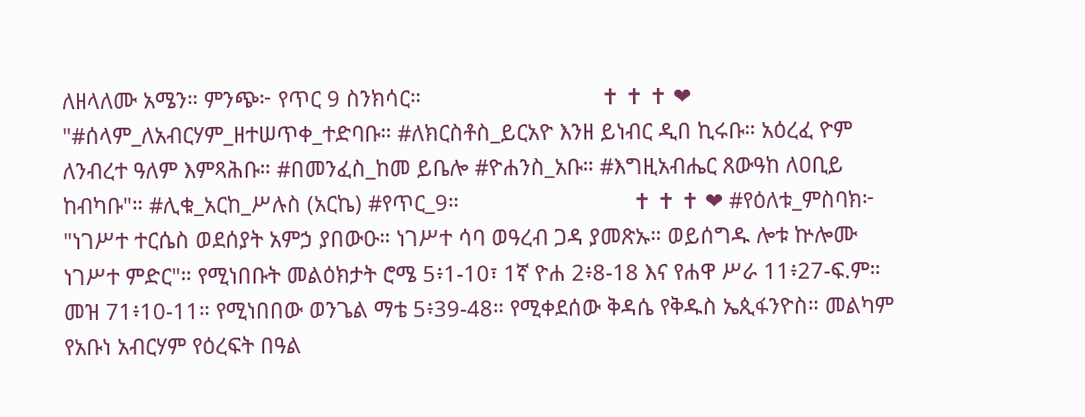ለዘላለሙ አሜን። ምንጭ፦ የጥር 9 ስንክሳር።                              ✝ ✝ ✝ ❤ "#ሰላም_ለአብርሃም_ዘተሠጥቀ_ተድባቡ። #ለክርስቶስ_ይርአዮ እንዘ ይነብር ዲበ ኪሩቡ። አዕረፈ ዮም ለንብረተ ዓለም እምጻሕቡ። #በመንፈስ_ከመ ይቤሎ #ዮሐንስ_አቡ። #እግዚአብሔር ጸውዓከ ለዐቢይ ከብካቡ"። #ሊቁ_አርከ_ሥሉስ (አርኬ) #የጥር_9።                             ✝ ✝ ✝ ❤ #የዕለቱ_ምስባክ፦ "ነገሥተ ተርሴስ ወደሰያት አምኃ ያበውዑ። ነገሥተ ሳባ ወዓረብ ጋዳ ያመጽኡ። ወይሰግዱ ሎቱ ኵሎሙ ነገሥተ ምድር"። የሚነበቡት መልዕክታት ሮሜ 5፥1-10፣ 1ኛ ዮሐ 2፥8-18 እና የሐዋ ሥራ 11፥27-ፍ.ም። መዝ 71፥10-11። የሚነበበው ወንጌል ማቴ 5፥39-48። የሚቀደሰው ቅዳሴ የቅዱስ ኤጲፋንዮስ። መልካም የአቡነ አብርሃም የዕረፍት በዓል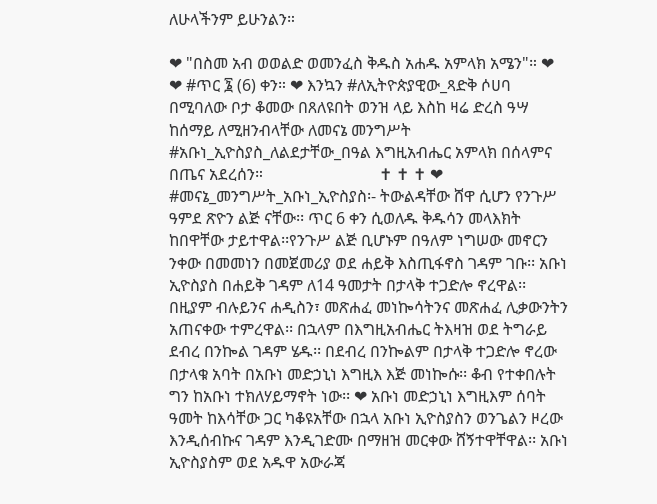ለሁላችንም ይሁንልን።

❤ "በስመ አብ ወወልድ ወመንፈስ ቅዱስ አሐዱ አምላክ አሜን"። ❤            ❤ #ጥር ፮ (6) ቀን። ❤ እንኳን #ለኢትዮጵያዊው_ጻድቅ ሶሀባ በሚባለው ቦታ ቆመው በጸለዩበት ወንዝ ላይ እስከ ዛሬ ድረስ ዓሣ ከሰማይ ለሚዘንብላቸው ለመናኔ መንግሥት #አቡነ_ኢዮስያስ_ለልደታቸው_በዓል እግዚአብሔር አምላክ በሰላምና በጤና አደረሰን።                             ✝ ✝ ✝ ❤ #መናኔ_መንግሥት_አቡነ_ኢዮስያስ፡- ትውልዳቸው ሸዋ ሲሆን የንጉሥ ዓምደ ጽዮን ልጅ ናቸው፡፡ ጥር 6 ቀን ሲወለዱ ቅዱሳን መላእክት ከበዋቸው ታይተዋል፡፡የንጉሥ ልጅ ቢሆኑም በዓለም ነግሠው መኖርን ንቀው በመመነን በመጀመሪያ ወደ ሐይቅ እስጢፋኖስ ገዳም ገቡ፡፡ አቡነ ኢዮስያስ በሐይቅ ገዳም ለ14 ዓመታት በታላቅ ተጋድሎ ኖረዋል፡፡ በዚያም ብሉይንና ሐዲስን፣ መጽሐፈ መነኰሳትንና መጽሐፈ ሊቃውንትን አጠናቀው ተምረዋል፡፡ በኋላም በእግዚአብሔር ትእዛዝ ወደ ትግራይ ደብረ በንኰል ገዳም ሄዱ፡፡ በደብረ በንኰልም በታላቅ ተጋድሎ ኖረው በታላቁ አባት በአቡነ መድኃኒነ እግዚእ እጅ መነኰሱ፡፡ ቆብ የተቀበሉት ግን ከአቡነ ተክለሃይማኖት ነው፡፡ ❤ አቡነ መድኃኒነ እግዚእም ሰባት ዓመት ከእሳቸው ጋር ካቆዩአቸው በኋላ አቡነ ኢዮስያስን ወንጌልን ዞረው እንዲሰብኩና ገዳም እንዲገድሙ በማዘዝ መርቀው ሸኝተዋቸዋል፡፡ አቡነ ኢዮስያስም ወደ አዱዋ አውራጃ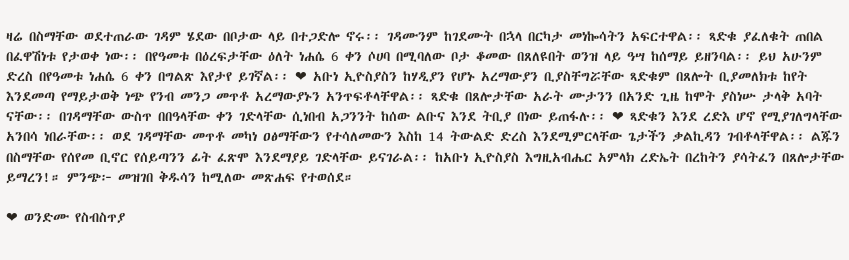ዛሬ በስማቸው ወደተጠራው ገዳም ሄደው በቦታው ላይ በተጋድሎ ኖሩ፡፡ ገዳሙንም ከገደሙት በኋላ በርካታ መነኰሳትን አፍርተዋል፡፡ ጻድቁ ያፈለቁት ጠበል በፈዋሽነቱ የታወቀ ነው፡፡ በየዓመቱ በዕረፍታቸው ዕለት ነሐሴ 6 ቀን ሶሀባ በሚባለው ቦታ ቆመው በጸለዩበት ወንዝ ላይ ዓሣ ከሰማይ ይዘንባል፡፡ ይህ አሁንም ድረስ በየዓመቱ ነሐሴ 6 ቀን በግልጽ እየታየ ይገኛል፡፡ ❤ አቡነ ኢዮስያስን ከሃዲያን የሆኑ አረማውያን ቢያስቸግሯቸው ጻድቁም በጸሎት ቢያመለክቱ ከየት እንደመጣ የማይታወቅ ነጭ የንብ መንጋ መጥቶ አረማውያኑን አንጥፍቶላቸዋል፡፡ ጻድቁ በጸሎታቸው አራት ሙታንን በአንድ ጊዜ ከሞት ያስነሡ ታላቅ አባት ናቸው፡፡ በገዳማቸው ውስጥ በበዓላቸው ቀን ገድላቸው ሲነበብ አጋንንት ከሰው ልቡና እንደ ትቢያ በነው ይጠፋሉ፡፡ ❤ ጻድቁን እንደ ረድእ ሆኖ የሚያገለግላቸው አንበሳ ነበራቸው፡፡ ወደ ገዳማቸው መጥቶ መካነ ዐፅማቸውን የተሳለመውን እስከ 14 ትውልድ ድረስ እንደሚምርላቸው ጌታችን ቃልኪዳን ገብቶላቸዋል፡፡ ልጁን በስማቸው የሰየመ ቢኖር የሰይጣንን ፊት ፈጽሞ እንደማያይ ገድላቸው ይናገራል፡፡ ከአቡነ ኢዮስያስ እግዚአብሔር አምላክ ረድኤት በረከትን ያሳትፈን በጸሎታቸው ይማረን!። ምንጭ፦ መዝገበ ቅዱሳን ከሚለው መጽሐፍ የተወሰደ።

❤ ወንድሙ የስብስጥያ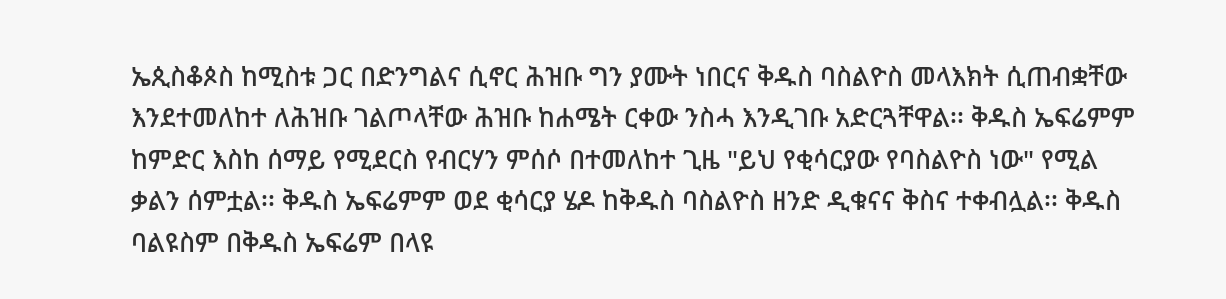ኤጲስቆጶስ ከሚስቱ ጋር በድንግልና ሲኖር ሕዝቡ ግን ያሙት ነበርና ቅዱስ ባስልዮስ መላእክት ሲጠብቋቸው እንደተመለከተ ለሕዝቡ ገልጦላቸው ሕዝቡ ከሐሜት ርቀው ንስሓ እንዲገቡ አድርጓቸዋል፡፡ ቅዱስ ኤፍሬምም ከምድር እስከ ሰማይ የሚደርስ የብርሃን ምሰሶ በተመለከተ ጊዜ "ይህ የቂሳርያው የባስልዮስ ነው" የሚል ቃልን ሰምቷል፡፡ ቅዱስ ኤፍሬምም ወደ ቂሳርያ ሄዶ ከቅዱስ ባስልዮስ ዘንድ ዲቁናና ቅስና ተቀብሏል፡፡ ቅዱስ ባልዩስም በቅዱስ ኤፍሬም በላዩ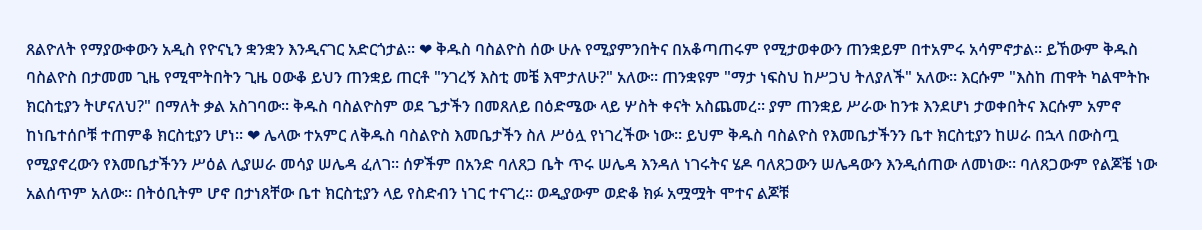ጸልዮለት የማያውቀውን አዲስ የዮናኒን ቋንቋን እንዲናገር አድርጎታል፡፡ ❤ ቅዱስ ባስልዮስ ሰው ሁሉ የሚያምንበትና በአቆጣጠሩም የሚታወቀውን ጠንቋይም በተአምሩ አሳምኖታል፡፡ ይኸውም ቅዱስ ባስልዮስ በታመመ ጊዜ የሚሞትበትን ጊዜ ዐውቆ ይህን ጠንቋይ ጠርቶ "ንገረኝ እስቲ መቼ እሞታለሁ?" አለው፡፡ ጠንቋዩም "ማታ ነፍስህ ከሥጋህ ትለያለች" አለው፡፡ እርሱም "እስከ ጠዋት ካልሞትኩ ክርስቲያን ትሆናለህ?" በማለት ቃል አስገባው፡፡ ቅዱስ ባስልዮስም ወደ ጌታችን በመጸለይ በዕድሜው ላይ ሦስት ቀናት አስጨመረ፡፡ ያም ጠንቋይ ሥራው ከንቱ እንደሆነ ታወቀበትና እርሱም አምኖ ከነቤተሰቦቹ ተጠምቆ ክርስቲያን ሆነ፡፡ ❤ ሌላው ተአምር ለቅዱስ ባስልዮስ እመቤታችን ስለ ሥዕሏ የነገረችው ነው፡፡ ይህም ቅዱስ ባስልዮስ የእመቤታችንን ቤተ ክርስቲያን ከሠራ በኋላ በውስጧ የሚያኖረውን የእመቤታችንን ሥዕል ሊያሠራ መሳያ ሠሌዳ ፈለገ፡፡ ሰዎችም በአንድ ባለጸጋ ቤት ጥሩ ሠሌዳ እንዳለ ነገሩትና ሄዶ ባለጸጋውን ሠሌዳውን እንዲሰጠው ለመነው፡፡ ባለጸጋውም የልጆቼ ነው አልሰጥም አለው፡፡ በትዕቢትም ሆኖ በታነጸቸው ቤተ ክርስቲያን ላይ የስድብን ነገር ተናገረ፡፡ ወዲያውም ወድቆ ክፉ አሟሟት ሞተና ልጆቹ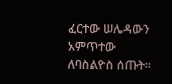ፈርተው ሠሌዳውን አምጥተው ለባስልዮስ ሰጡት፡፡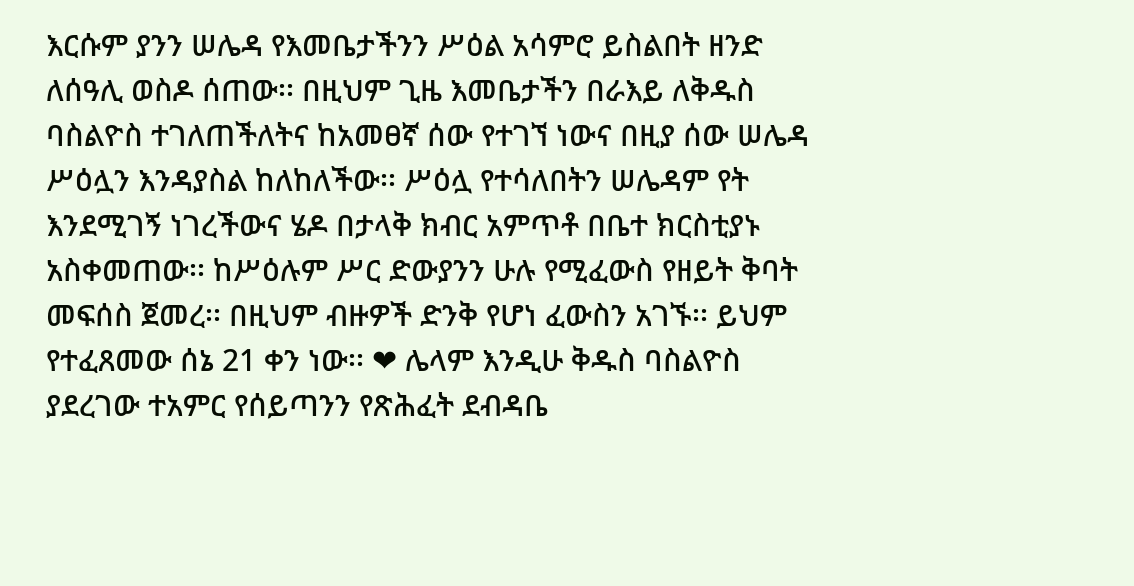እርሱም ያንን ሠሌዳ የእመቤታችንን ሥዕል አሳምሮ ይስልበት ዘንድ ለሰዓሊ ወስዶ ሰጠው፡፡ በዚህም ጊዜ እመቤታችን በራእይ ለቅዱስ ባስልዮስ ተገለጠችለትና ከአመፀኛ ሰው የተገኘ ነውና በዚያ ሰው ሠሌዳ ሥዕሏን እንዳያስል ከለከለችው፡፡ ሥዕሏ የተሳለበትን ሠሌዳም የት እንደሚገኝ ነገረችውና ሄዶ በታላቅ ክብር አምጥቶ በቤተ ክርስቲያኑ አስቀመጠው፡፡ ከሥዕሉም ሥር ድውያንን ሁሉ የሚፈውስ የዘይት ቅባት መፍሰስ ጀመረ፡፡ በዚህም ብዙዎች ድንቅ የሆነ ፈውስን አገኙ፡፡ ይህም የተፈጸመው ሰኔ 21 ቀን ነው፡፡ ❤ ሌላም እንዲሁ ቅዱስ ባስልዮስ ያደረገው ተአምር የሰይጣንን የጽሕፈት ደብዳቤ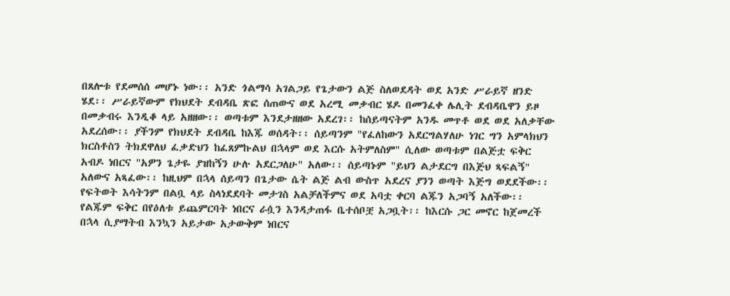በጸሎቱ የደመሰሰ መሆኑ ነው፡፡ አንድ ጎልማሳ አገልጋይ የጌታውን ልጅ ስለወደዳት ወደ አንድ ሥራይኛ ዘንድ ሄደ፡፡ ሥራይኛውም የክህደት ደብዳቤ ጽፎ ሰጠውና ወደ አረሚ መቃብር ሄዶ በመንፈቀ ሌሊት ደብዳቤዋን ይዞ በመቃብሩ እንዲቆ ላይ አዘዘው፡፡ ወጣቱም እንደታዘዘው አደረገ፡፡ ከሰይጣናትም አንዱ መጥቶ ወደ ወደ አለቃቸው አደረሰው፡፡ ያችንም የክህደት ደብዳቤ ከእጁ ወሰዳት፡፡ ሰይጣንም "የፈለከውን አደርግልሃለሁ ነገር ግን አምላክህን ክርስቶስን ትክደዋለህ ፈቃድህን ከፈጸምኩልህ በኋላም ወደ እርሱ አትምለስም" ሲለው ወጣቱም በልጅቷ ፍቅር አብዶ ነበርና "አዎን ጌታዬ ያዝከኝን ሁሉ አደርጋለሁ" አለው፡፡ ሰይጣኑም "ይህን ልታደርግ በእጅህ ጻፍልኝ" አለውና አጻፈው፡፡ ከዚህም በኋላ ሰይጣን በጌታው ሴት ልጅ ልብ ውስጥ አደረና ያንን ወጣት እጅግ ወደደችው፡፡ የፍትወት እሳትንም በልቧ ላይ ስላነደደባት መታገስ አልቻለችምና ወደ አባቷ ቀርባ ልጁን አጋባኝ አለችው፡፡ የልጁም ፍቅር በየዕለቱ ይጨምርባት ነበርና ራሷን እንዳታጠፋ ቤተሰቦቿ አጋቧት፡፡ ከእርሱ ጋር መኖር ከጀመረች በኋላ ሲያማትብ እንኳን አይታው አታውቅም ነበርና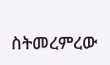ስትመረምረው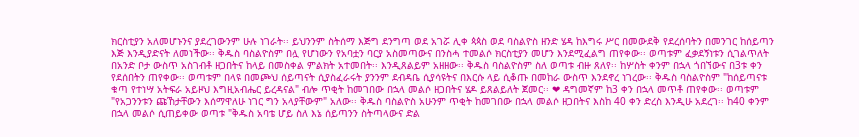ክርስቲያን አለመሆኑንና ያደረገውንም ሁሉ ነገራት፡፡ ይህንንም ስትሰማ እጅግ ደንግጣ ወደ አገሯ ሊቀ ጳጳስ ወደ ባስልዮስ ዘንድ ሄዳ ከእግሩ ሥር በመውደቅ የደረሰባትን በመንገር ከሰይጣን እጅ እንዲያድናት ለመነችው፡፡ ቅዱስ ባስልዮስም በሏ የሆነውን የአባቷን ባርያ አስመጣውና በንስሓ ተመልሶ ክርስቲያን መሆን እንደሚፈልግ ጠየቀው፡፡ ወጣቱም ፈቃደኝነቱን ሲገልጥለት በአንድ ቦታ ውስጥ አስገብቶ ዘጋበትና ከላይ በመስቀል ምልክት አተመበት፡፡ እንዲጸልይም አዘዘው፡፡ ቅዱስ ባስልዮስም ስለ ወጣቱ ብዙ ጸለየ፡፡ ከሦስት ቀንም በኋላ ጎበኘውና በ3ቱ ቀን የደሰበትን ጠየቀው፡፡ ወጣቱም በላዩ በመጮህ ሰይጣናት ሲያስፈራሩት ያንንም ደብዳቤ ሲያሳዩትና በእርሱ ላይ ሲቆጡ በመከራ ውስጥ እንደኖረ ነገረው፡፡ ቅዱስ ባስልዮስም "ከሰይጣናቱ ቁጣ የተነሣ አትፍራ አይዞህ እግዚአብሔር ይረዳናል" ብሎ ጥቂት ከመገበው በኋላ መልሶ ዘጋበትና ሄዶ ይጸልይለት ጀመር፡፡ ❤ ዳግመኛም ከ3 ቀን በኋላ መጥቶ ጠየቀው፡፡ ወጣቱም "የአጋንንቱን ጩኸታቸውን እሰማዋለሁ ነገር ግን አላያቸውም" አለው፡፡ ቅዱስ ባስልዮስ አሁንም ጥቂት ከመገበው በኋላ መልሶ ዘጋበትና እስከ 40 ቀን ድረስ እንዲሁ አደረገ፡፡ ከ40 ቀንም በኋላ መልሶ ሲጠይቀው ወጣቱ "ቅዱስ አባቴ ሆይ ስለ እኔ ሰይጣንን ስትጣላውና ድል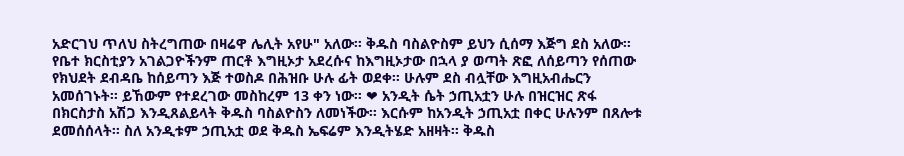አድርገህ ጥለህ ስትረግጠው በዛሬዋ ሌሊት አየሁ" አለው፡፡ ቅዱስ ባስልዮስም ይህን ሲሰማ እጅግ ደስ አለው፡፡ የቤተ ክርስቲያን አገልጋዮችንም ጠርቶ እግዚኦታ አደረሱና ከእግዚኦታው በኋላ ያ ወጣት ጽፎ ለሰይጣን የሰጠው የክህደት ደብዳቤ ከሰይጣን እጅ ተወስዶ በሕዝቡ ሁሉ ፊት ወደቀ፡፡ ሁሉም ደስ ብሏቸው እግዚአብሔርን አመሰገኑት፡፡ ይኸውም የተደረገው መስከረም 13 ቀን ነው፡፡ ❤ አንዲት ሴት ኃጢአቷን ሁሉ በዝርዝር ጽፋ በክርስታስ አሽጋ እንዲጸልይላት ቅዱስ ባስልዮስን ለመነችው፡፡ እርሱም ከአንዲት ኃጢአቷ በቀር ሁሉንም በጸሎቱ ደመሰሰላት፡፡ ስለ አንዲቱም ኃጢአቷ ወደ ቅዱስ ኤፍሬም እንዲትሄድ አዘዛት፡፡ ቅዱስ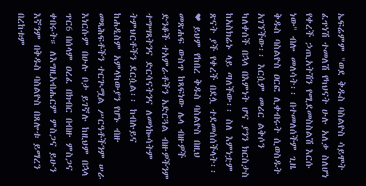ኤፍሬምም "ወደ ቅዱስ ባስልዮስ ሳይሞት ፈጥነሽ ተመለሽ የካህናት ሁሉ አለቃ ስለሆነ የቀረች ኃጢአትሽን የሚደመስስልሽ እርሱ ነው" ብሎ መለሳት፡፡ በተመለሰችም ጊዜ ቅዱስ ባስልዮስ ዐርፎ ሊቀብሩት ሲወስዱት አገኘችው፡፡ እርሷም መሪር ልቅሶን ካለቀሰች በኋላ በእምነት ሆና ያንን ክርስታስ ከአስክሬኑ ላይ ጣለችው፡፡ ስለ እምነቷም ጽናት ያች የቀረች በደሏ ተደመሰሰችላት፡፡ ❤ ይህም የከበረ ቅዱስ ባስልዮስ በዚህ መጽሐፍ ውስጥ ከጻፍነው ሌላ ብዙዎች ድንቆች ተአምራቶችን አድርጓል ብዙዎችንም ተግሣጻትንና ድርሳናትንና ለመነኰሳትም ትምህርቶችን ደርሷል፡፡ ከብሉይና ከሐዲስም አምላካውያን የሆኑ ብዙ መጻሕፍቶችን ተርጒሟል ሥርዓቶችንም ሠራ እነርሱም በሁሉ ቦታ ይገኛሉ ከዚህም በኋላ ጥር6 በሰላም ዐረፈ በክብር በብዙ ምስጋና ቀበሩት። ለእግዚአብሔርም ምስጋና ይሁን እኛንም በቅዱስ ባስልዮስ በጸሎቱ ይማረን በረከቱም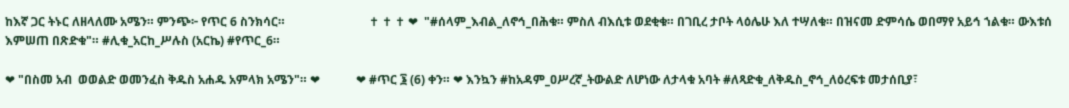ከእኛ ጋር ትኑር ለዘላለሙ አሜን። ምንጭ፦ የጥር 6 ስንክሳር።                            ✝ ✝ ✝ ❤  "#ሰላም_እብል_ለኖኅ_በሕቁ። ምስለ ብእሲቱ ወደቂቁ። በገቢረ ታቦት ላዕሌሁ እለ ተሣለቁ። በዝናመ ድምሳሴ ወበማየ አይኅ ኀልቁ። ውእቱሰ እምሠጠ በጽድቁ"። #ሊቁ_አርከ_ሥሉስ (አርኬ) #የጥር_6።

❤ "በስመ አብ  ወወልድ ወመንፈስ ቅዱስ አሐዱ አምላክ አሜን"። ❤            ❤ #ጥር ፮ (6) ቀን። ❤ እንኳን #ከአዳም_ዐሥረኛ_ትውልድ ለሆነው ለታላቁ አባት #ለጻድቁ_ለቅዱስ_ኖኅ_ለዕረፍቱ መታሰቢያ፣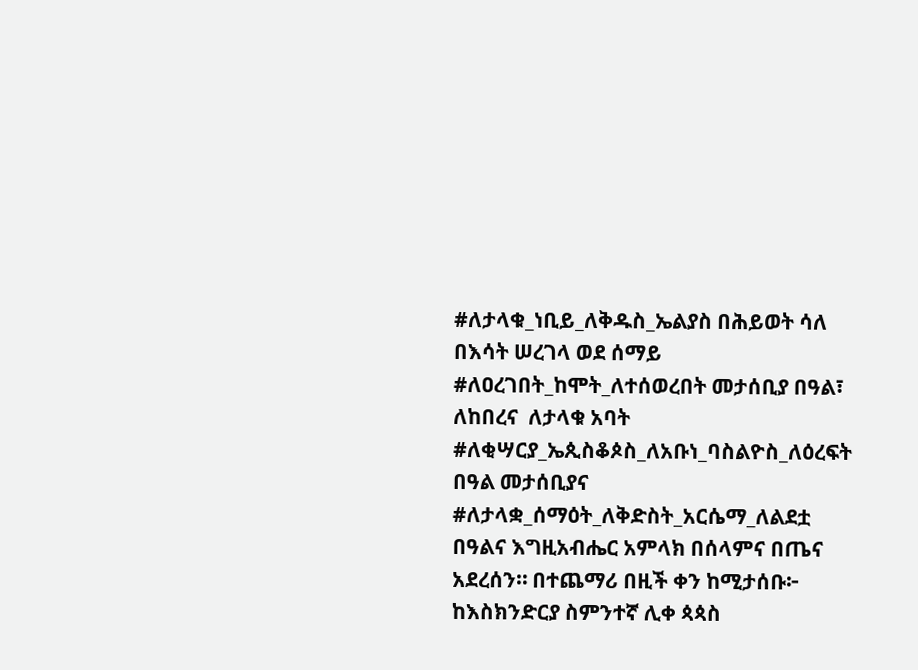#ለታላቁ_ነቢይ_ለቅዱስ_ኤልያስ በሕይወት ሳለ በእሳት ሠረገላ ወደ ሰማይ #ለዐረገበት_ከሞት_ለተሰወረበት መታሰቢያ በዓል፣ ለከበረና  ለታላቁ አባት #ለቂሣርያ_ኤጲስቆጶስ_ለአቡነ_ባስልዮስ_ለዕረፍት በዓል መታሰቢያና #ለታላቋ_ሰማዕት_ለቅድስት_አርሴማ_ለልደቷ በዓልና እግዚአብሔር አምላክ በሰላምና በጤና አደረሰን። በተጨማሪ በዚች ቀን ከሚታሰቡ፦ ከእስክንድርያ ስምንተኛ ሊቀ ጳጳስ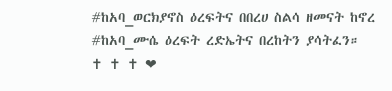#ከአባ_ወርክያኖስ ዕረፍትና በበረሀ ስልሳ ዘመናት ከኖረ #ከአባ_ሙሴ ዕረፍት ረድኤትና በረከትን ያሳትፈን።                                                                 ✝ ✝ ✝ ❤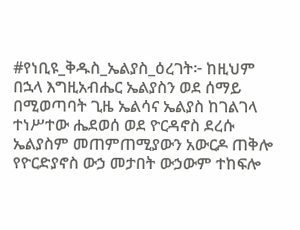#የነቢዩ_ቅዱስ_ኤልያስ_ዕረገት፦ ከዚህም በኋላ እግዚአብሔር ኤልያስን ወደ ሰማይ በሚወጣባት ጊዜ ኤልሳና ኤልያስ ከገልገላ ተነሥተው ሔደወሰ ወደ ዮርዳኖስ ደረሱ ኤልያስም መጠምጠሚያውን አውርዶ ጠቅሎ የዮርድያኖስ ውኃ መታበት ውኃውም ተከፍሎ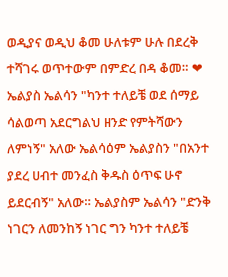ወዲያና ወዲህ ቆመ ሁለቱም ሁሉ በደረቅ ተሻገሩ ወጥተውም በምድረ በዳ ቆመ። ❤ ኤልያስ ኤልሳን "ካንተ ተለይቼ ወደ ሰማይ ሳልወጣ አደርግልህ ዘንድ የምትሻውን ለምነኝ" አለው ኤልሳዕም ኤልያስን "በአንተ ያደረ ሀብተ መንፈስ ቅዱስ ዕጥፍ ሁኖ ይደርብኝ" አለው። ኤልያስም ኤልሳን "ድንቅ ነገርን ለመንከኝ ነገር ግን ካንተ ተለይቼ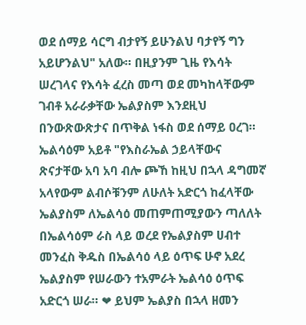ወደ ሰማይ ሳርግ ብታየኝ ይሁንልህ ባታየኝ ግን አይሆንልህ" አለው። በዚያንም ጊዜ የእሳት ሠረገላና የእሳት ፈረስ መጣ ወደ መካከላቸውም ገብቶ አራራቃቸው ኤልያስም እንደዚህ በንውጽውጽታና በጥቅል ነፋስ ወደ ሰማይ ዐረገ። ኤልሳዕም አይቶ "የእስራኤል ኃይላቸውና ጽናታቸው አባ አባ ብሎ ጮኸ ከዚህ በኋላ ዳግመኛ አላየውም ልብሶቹንም ለሁለት አድርጎ ከፈላቸው ኤልያስም ለኤልሳዕ መጠምጠሚያውን ጣለለት በኤልሳዕም ራስ ላይ ወረደ የኤልያስም ሀብተ መንፈስ ቅዱስ በኤልሳዕ ላይ ዕጥፍ ሁኖ አደረ ኤልያስም የሠራውን ተአምራት ኤልሳዕ ዕጥፍ አድርጎ ሠራ። ❤ ይህም ኤልያስ በኋላ ዘመን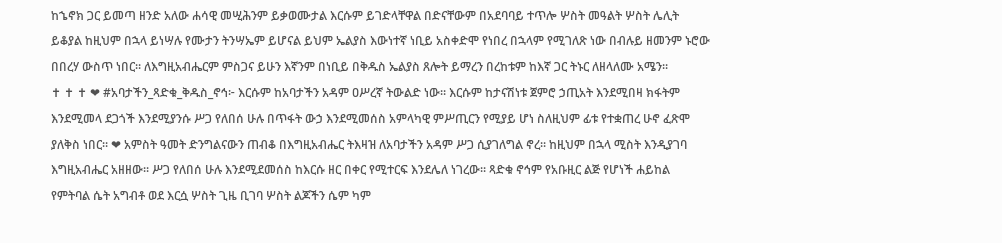ከኄኖክ ጋር ይመጣ ዘንድ አለው ሐሳዊ መሢሕንም ይቃወሙታል እርሱም ይገድላቸዋል በድናቸውም በአደባባይ ተጥሎ ሦስት መዓልት ሦስት ሌሊት ይቆያል ከዚህም በኋላ ይነሣሉ የሙታን ትንሣኤም ይሆናል ይህም ኤልያስ እውነተኛ ነቢይ አስቀድሞ የነበረ በኋላም የሚገለጽ ነው በብሉይ ዘመንም ኑሮው በበረሃ ውስጥ ነበር። ለእግዚአብሔርም ምስጋና ይሁን እኛንም በነቢይ በቅዱስ ኤልያስ ጸሎት ይማረን በረከቱም ከእኛ ጋር ትኑር ለዘላለሙ አሜን።                                                                         ✝ ✝ ✝ ❤ #አባታችን_ጻድቁ_ቅዱስ_ኖኅ፦ እርሱም ከአባታችን አዳም ዐሥረኛ ትውልድ ነው። እርሱም ከታናሽነቱ ጀምሮ ኃጢአት እንደሚበዛ ክፋትም እንደሚመላ ደጋጎች እንደሚያንሱ ሥጋ የለበሰ ሁሉ በጥፋት ውኃ እንደሚመሰስ አምላካዊ ምሥጢርን የሚያይ ሆነ ስለዚህም ፊቱ የተቋጠረ ሁኖ ፈጽሞ ያለቅስ ነበር። ❤ አምስት ዓመት ድንግልናውን ጠብቆ በእግዚአብሔር ትእዛዝ ለአባታችን አዳም ሥጋ ሲያገለግል ኖረ፡፡ ከዚህም በኋላ ሚስት እንዲያገባ እግዚአብሔር አዘዘው፡፡ ሥጋ የለበሰ ሁሉ እንደሚደመሰስ ከእርሱ ዘር በቀር የሚተርፍ እንደሌለ ነገረው፡፡ ጻድቁ ኖኅም የአቡዚር ልጅ የሆነች ሐይከል የምትባል ሴት አግብቶ ወደ እርሷ ሦስት ጊዜ ቢገባ ሦስት ልጆችን ሴም ካም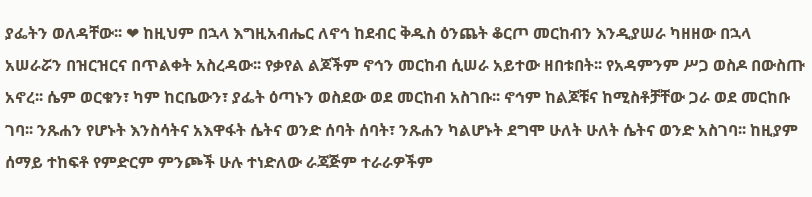ያፌትን ወለዳቸው፡፡ ❤ ከዚህም በኋላ እግዚአብሔር ለኖኅ ከደብር ቅዱስ ዕንጨት ቆርጦ መርከብን እንዲያሠራ ካዘዘው በኋላ አሠራሯን በዝርዝርና በጥልቀት አስረዳው፡፡ የቃየል ልጆችም ኖኅን መርከብ ሲሠራ አይተው ዘበቱበት፡፡ የአዳምንም ሥጋ ወስዶ በውስጡ አኖረ፡፡ ሴም ወርቁን፣ ካም ከርቤውን፣ ያፌት ዕጣኑን ወስደው ወደ መርከብ አስገቡ፡፡ ኖኅም ከልጆቹና ከሚስቶቻቸው ጋራ ወደ መርከቡ ገባ፡፡ ንጹሐን የሆኑት እንስሳትና አእዋፋት ሴትና ወንድ ሰባት ሰባት፣ ንጹሐን ካልሆኑት ደግሞ ሁለት ሁለት ሴትና ወንድ አስገባ፡፡ ከዚያም ሰማይ ተከፍቶ የምድርም ምንጮች ሁሉ ተነድለው ራጃጅም ተራራዎችም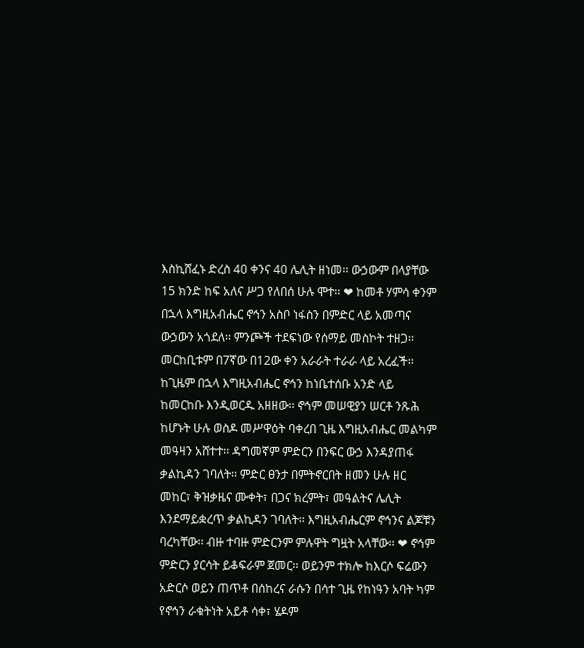እስኪሸፈኑ ድረስ 40 ቀንና 40 ሌሊት ዘነመ፡፡ ውኃውም በላያቸው 15 ክንድ ከፍ አለና ሥጋ የለበሰ ሁሉ ሞተ፡፡ ❤ ከመቶ ሃምሳ ቀንም በኋላ እግዚአብሔር ኖኅን አስቦ ነፋስን በምድር ላይ አመጣና ውኃውን አጎደለ፡፡ ምንጮች ተደፍነው የሰማይ መስኮት ተዘጋ፡፡ መርከቢቱም በ7ኛው በ12ው ቀን አራራት ተራራ ላይ አረፈች፡፡ ከጊዜም በኋላ እግዚአብሔር ኖኅን ከነቤተሰቡ አንድ ላይ ከመርከቡ እንዲወርዱ አዘዘው፡፡ ኖኅም መሠዊያን ሠርቶ ንጹሕ ከሆኑት ሁሉ ወስዶ መሥዋዕት ባቀረበ ጊዜ እግዚአብሔር መልካም መዓዛን አሸተተ፡፡ ዳግመኛም ምድርን በንፍር ውኃ እንዳያጠፋ ቃልኪዳን ገባለት፡፡ ምድር ፀንታ በምትኖርበት ዘመን ሁሉ ዘር መከር፣ ቅዝቃዜና ሙቀት፣ በጋና ክረምት፣ መዓልትና ሌሊት እንደማይቋረጥ ቃልኪዳን ገባለት፡፡ እግዚአብሔርም ኖኅንና ልጆቹን ባረካቸው፡፡ ብዙ ተባዙ ምድርንም ምሉዋት ግዟት አላቸው፡፡ ❤ ኖኅም ምድርን ያርሳት ይቆፍራም ጀመር፡፡ ወይንም ተክሎ ከእርሶ ፍሬውን አድርሶ ወይን ጠጥቶ በሰከረና ራሱን በሳተ ጊዜ የከነዓን አባት ካም የኖኅን ራቁትነት አይቶ ሳቀ፣ ሄዶም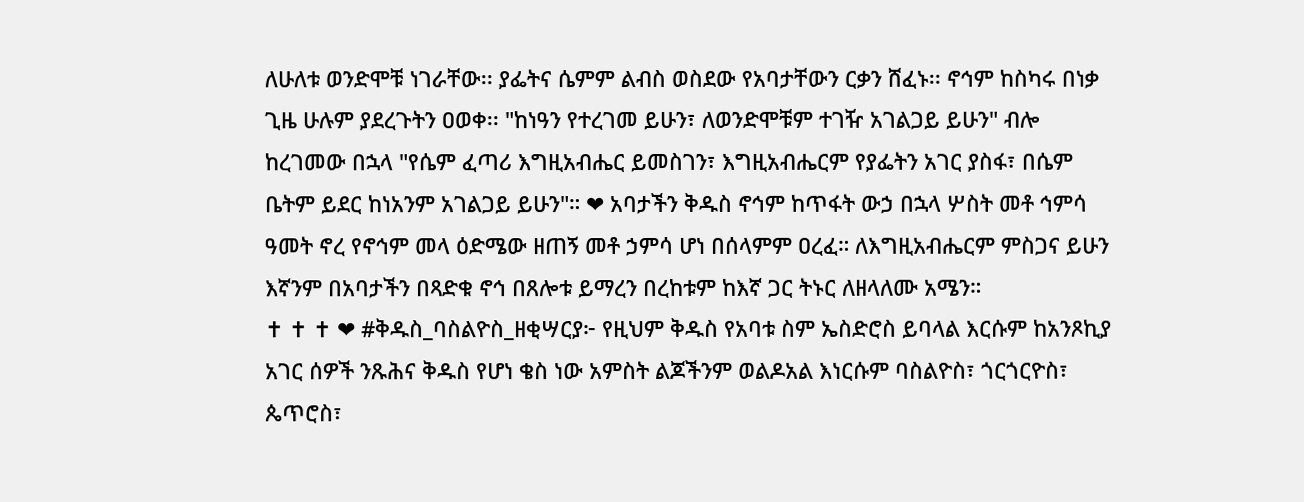ለሁለቱ ወንድሞቹ ነገራቸው፡፡ ያፌትና ሴምም ልብስ ወስደው የአባታቸውን ርቃን ሸፈኑ፡፡ ኖኅም ከስካሩ በነቃ ጊዜ ሁሉም ያደረጉትን ዐወቀ፡፡ "ከነዓን የተረገመ ይሁን፣ ለወንድሞቹም ተገዥ አገልጋይ ይሁን" ብሎ ከረገመው በኋላ "የሴም ፈጣሪ እግዚአብሔር ይመስገን፣ እግዚአብሔርም የያፌትን አገር ያስፋ፣ በሴም ቤትም ይደር ከነአንም አገልጋይ ይሁን"። ❤ አባታችን ቅዱስ ኖኅም ከጥፋት ውኃ በኋላ ሦስት መቶ ኅምሳ ዓመት ኖረ የኖኅም መላ ዕድሜው ዘጠኝ መቶ ኃምሳ ሆነ በሰላምም ዐረፈ። ለእግዚአብሔርም ምስጋና ይሁን እኛንም በአባታችን በጻድቁ ኖኅ በጸሎቱ ይማረን በረከቱም ከእኛ ጋር ትኑር ለዘላለሙ አሜን።                                                                               ✝ ✝ ✝ ❤ #ቅዱስ_ባስልዮስ_ዘቂሣርያ፦ የዚህም ቅዱስ የአባቱ ስም ኤስድሮስ ይባላል እርሱም ከአንጾኪያ አገር ሰዎች ንጹሕና ቅዱስ የሆነ ቄስ ነው አምስት ልጆችንም ወልዶአል እነርሱም ባስልዮስ፣ ጎርጎርዮስ፣ ጴጥሮስ፣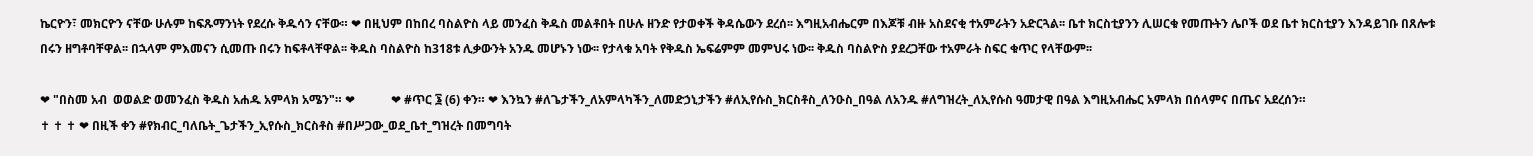ኬርዮን፣ መክርዮን ናቸው ሁሉም ከፍጹማንነት የደረሱ ቅዱሳን ናቸው። ❤ በዚህም በከበረ ባስልዮስ ላይ መንፈስ ቅዱስ መልቶበት በሁሉ ዘንድ የታወቀች ቅዳሴውን ደረሰ፡፡ እግዚአብሔርም በእጆቹ ብዙ አስደናቂ ተአምራትን አድርጓል፡፡ ቤተ ክርስቲያንን ሊሠርቁ የመጡትን ሌቦች ወደ ቤተ ክርስቲያን እንዳይገቡ በጸሎቱ በሩን ዘግቶባቸዋል፡፡ በኋላም ምእመናን ሲመጡ በሩን ከፍቶላቸዋል፡፡ ቅዱስ ባስልዮስ ከ318ቱ ሊቃውንት አንዱ መሆኑን ነው፡፡ የታላቁ አባት የቅዱስ ኤፍሬምም መምህሩ ነው፡፡ ቅዱስ ባስልዮስ ያደረጋቸው ተአምራት ስፍር ቁጥር የላቸውም፡፡

❤ "በስመ አብ  ወወልድ ወመንፈስ ቅዱስ አሐዱ አምላክ አሜን"። ❤            ❤ #ጥር ፮ (6) ቀን። ❤ እንኳን #ለጌታችን_ለአምላካችን_ለመድኃኒታችን #ለኢየሱስ_ክርስቶስ_ለንዑስ_በዓል ለአንዱ #ለግዝረት_ለኢየሱስ ዓመታዊ በዓል እግዚአብሔር አምላክ በሰላምና በጤና አደረሰን።                                                                                 ✝ ✝ ✝ ❤ በዚች ቀን #የክብር_ባለቤት_ጌታችን_ኢየሱስ_ክርስቶስ #በሥጋው_ወደ_ቤተ_ግዝረት በመግባት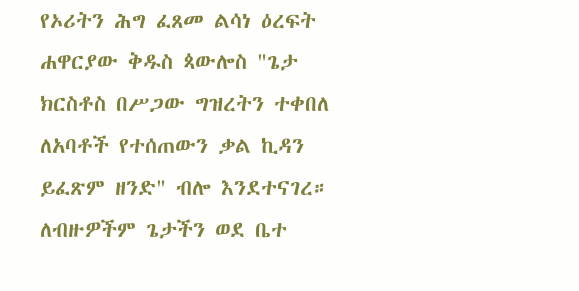የኦሪትን ሕግ ፈጸመ ልሳነ ዕረፍት ሐዋርያው ቅዱስ ጳውሎስ "ጌታ ክርስቶስ በሥጋው ግዝረትን ተቀበለ ለአባቶች የተሰጠውን ቃል ኪዳን ይፈጽም ዘንድ" ብሎ እንደተናገረ። ለብዙዎችም ጌታችን ወደ ቤተ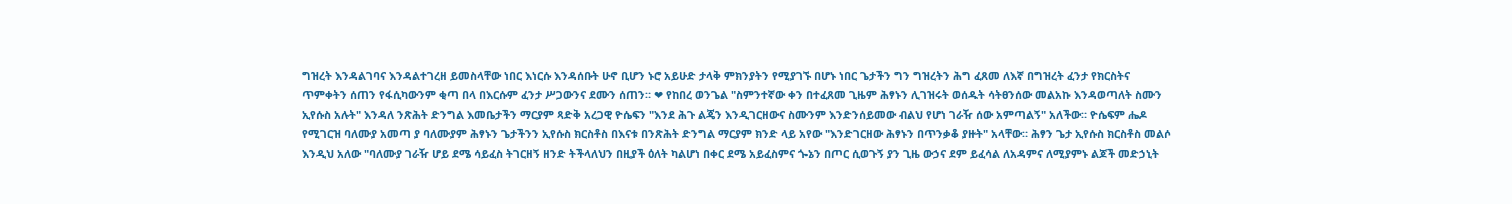ግዝረት እንዳልገባና እንዳልተገረዘ ይመስላቸው ነበር እነርሱ እንዳሰቡት ሁኖ ቢሆን ኑሮ አይሁድ ታላቅ ምክንያትን የሚያገኙ በሆኑ ነበር ጌታችን ግን ግዝረትን ሕግ ፈጸመ ለእኛ በግዝረት ፈንታ የክርስትና ጥምቀትን ሰጠን የፋሲካውንም ቂጣ በላ በእርሱም ፈንታ ሥጋውንና ደሙን ሰጠን። ❤ የከበረ ወንጌል "ስምንተኛው ቀን በተፈጸመ ጊዜም ሕፃኑን ሊገዝሩት ወሰዱት ሳትፀንሰው መልአኩ እንዳወጣለት ስሙን ኢየሱስ አሉት" እንዳለ ንጽሕት ድንግል እመቤታችን ማርያም ጻድቅ አረጋዊ ዮሴፍን "እንደ ሕጉ ልጄን እንዲገርዘውና ስሙንም እንድንሰይመው ብልህ የሆነ ገራዥ ሰው አምጣልኝ" አለችው። ዮሴፍም ሔዶ የሚገርዝ ባለሙያ አመጣ ያ ባለሙያም ሕፃኑን ጌታችንን ኢየሱስ ክርስቶስ በእናቱ በንጽሕት ድንግል ማርያም ክንድ ላይ አየው "እንድገርዘው ሕፃኑን በጥንቃቆ ያዙት" አላቸው። ሕፃን ጌታ ኢየሱስ ክርስቶስ መልሶ እንዲህ አለው "ባለሙያ ገራዥ ሆይ ደሜ ሳይፈስ ትገርዘኝ ዘንድ ትችላለህን በዚያች ዕለት ካልሆነ በቀር ደሜ አይፈስምና ጐኔን በጦር ሲወጉኝ ያን ጊዜ ውኃና ደም ይፈሳል ለአዳምና ለሚያምኑ ልጆች መድኃኒት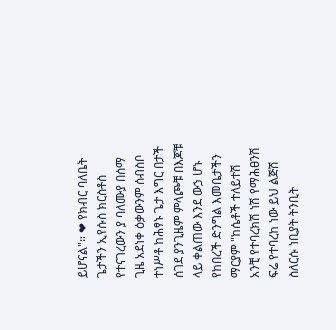ይሆናል"። ❤ የክብር ባለቤት ጌታችን ኢየሱስ ክርስቶስ የተናገረውን ያ ባለሙያ በሰማ ጊዜ አደነቀ ዕቃውንም ሰብስቦ ተነሥቶ ከሕፃኑ ጌታ እግር በታች ሰገደ ያንጊዜም ምላጮቹ በእጆቹ ላይ ቀልጠው እንደ ውኃ ሆኑ የከበረች ድንግል እመቤታችን ማርያም "ከሴቶች ተለይተሽ አንቺ የተባረክሽ ነሽ የማሕፀንሽ ፍሬ የተባረከ ነው ይህ ልጅሽ ስለርሱ ነቢያት ትንቢት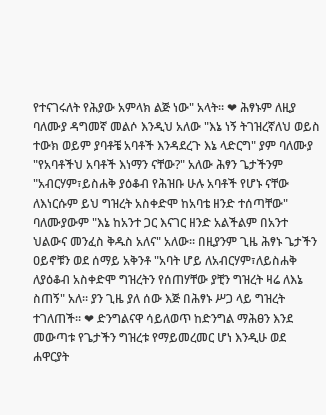የተናገሩለት የሕያው አምላክ ልጅ ነው" አላት። ❤ ሕፃኑም ለዚያ ባለሙያ ዳግመኛ መልሶ እንዲህ አለው "እኔ ነኝ ትገዝረኛለህ ወይስ ተውክ ወይም ያባቶቼ አባቶች እንዳደረጉ እኔ ላድርግ" ያም ባለሙያ "የአባቶችህ አባቶች እነማን ናቸው?" አለው ሕፃን ጌታችንም "አብርሃም፣ይስሐቅ ያዕቆብ የሕዝቡ ሁሉ አባቶች የሆኑ ናቸው ለእነርሱም ይህ ግዝረት አስቀድሞ ከአባቴ ዘንድ ተሰጣቸው" ባለሙያውም "እኔ ከአንተ ጋር እናገር ዘንድ አልችልም በአንተ ህልውና መንፈስ ቅዱስ አለና" አለው። በዚያንም ጊዜ ሕፃኑ ጌታችን ዐይኖቹን ወደ ሰማይ አቅንቶ "አባት ሆይ ለአብርሃም፣ለይስሐቅ ለያዕቆብ አስቀድሞ ግዝረትን የሰጠሃቸው ያቺን ግዝረት ዛሬ ለእኔ ስጠኝ" አለ። ያን ጊዜ ያለ ሰው እጅ በሕፃኑ ሥጋ ላይ ግዝረት ተገለጠች። ❤ ድንግልናዋ ሳይለወጥ ከድንግል ማሕፀን እንደ መውጣቱ የጌታችን ግዝረቱ የማይመረመር ሆነ እንዲሁ ወደ ሐዋርያት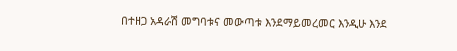በተዘጋ አዳራሽ መግባቱና መውጣቱ እንደማይመረመር እንዲሁ እንደ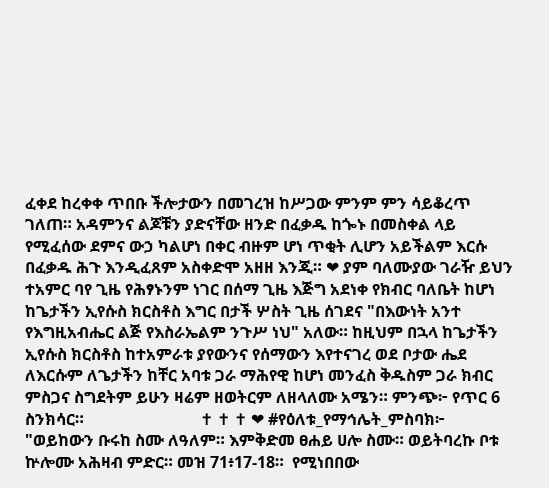ፈቀደ ከረቀቀ ጥበቡ ችሎታውን በመገረዝ ከሥጋው ምንም ምን ሳይቆረጥ ገለጠ። አዳምንና ልጆቹን ያድናቸው ዘንድ በፈቃዱ ከጐኑ በመስቀል ላይ የሚፈሰው ደምና ውኃ ካልሆነ በቀር ብዙም ሆነ ጥቂት ሊሆን አይችልም እርሱ በፈቃዱ ሕጉ እንዲፈጸም አስቀድሞ አዘዘ እንጂ። ❤ ያም ባለሙያው ገራዥ ይህን ተአምር ባየ ጊዜ የሕፃኑንም ነገር በሰማ ጊዜ እጅግ አደነቀ የክብር ባለቤት ከሆነ ከጌታችን ኢየሱስ ክርስቶስ እግር በታች ሦስት ጊዜ ሰገደና "በእውነት አንተ የእግዚአብሔር ልጅ የእስራኤልም ንጉሥ ነህ" አለው። ከዚህም በኋላ ከጌታችን ኢየሱስ ክርስቶስ ከተአምራቱ ያየውንና የሰማውን እየተናገረ ወደ ቦታው ሔደ ለእርሱም ለጌታችን ከቸር አባቱ ጋራ ማሕየዊ ከሆነ መንፈስ ቅዱስም ጋራ ክብር ምስጋና ስግደትም ይሁን ዛሬም ዘወትርም ለዘላለሙ አሜን። ምንጭ፦ የጥር 6 ስንክሳር።                             ✝ ✝ ✝ ❤ #የዕለቱ_የማኅሌት_ምስባክ፦ "ወይከውን ቡሩከ ስሙ ለዓለም። እምቅድመ ፀሐይ ሀሎ ስሙ። ወይትባረኩ ቦቱ ኵሎሙ አሕዛብ ምድር። መዝ 71፥17-18።  የሚነበበው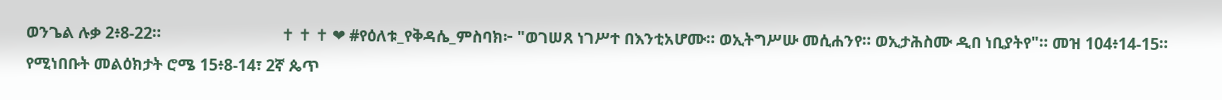ወንጌል ሉቃ 2፥8-22።                              ✝ ✝ ✝ ❤ #የዕለቱ_የቅዳሴ_ምስባክ፦ "ወገሠጸ ነገሥተ በእንቲአሆሙ። ወኢትግሥሡ መሲሐንየ። ወኢታሕስሙ ዲበ ነቢያትየ"። መዝ 104፥14-15። የሚነበቡት መልዕክታት ሮሜ 15፥8-14፣ 2ኛ ጴጥ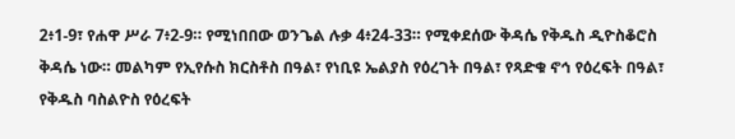2፥1-9፣ የሐዋ ሥራ 7፥2-9። የሚነበበው ወንጌል ሉቃ 4፥24-33። የሚቀደሰው ቅዳሴ የቅዱስ ዲዮስቆሮስ ቅዳሴ ነው። መልካም የኢየሱስ ክርስቶስ በዓል፣ የነቢዩ ኤልያስ የዕረገት በዓል፣ የጻድቁ ኖኅ የዕረፍት በዓል፣ የቅዱስ ባስልዮስ የዕረፍት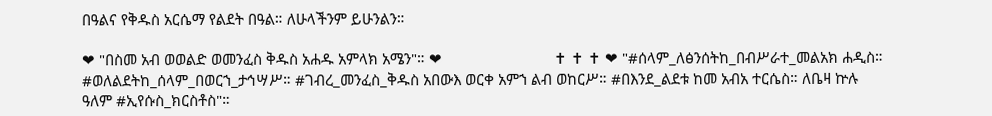በዓልና የቅዱስ አርሴማ የልደት በዓል። ለሁላችንም ይሁንልን።

❤ "በስመ አብ ወወልድ ወመንፈስ ቅዱስ አሐዱ አምላክ አሜን"። ❤                            ✝ ✝ ✝ ❤ "#ሰላም_ለፅንሰትከ_በብሥራተ_መልአክ ሐዲስ። #ወለልደትከ_ሰላም_በወርኀ_ታኅሣሥ። #ገብረ_መንፈስ_ቅዱስ አበውእ ወርቀ አምኀ ልብ ወከርሥ። #በእንደ_ልደቱ ከመ አብአ ተርሴስ። ለቤዛ ኵሉ ዓለም #ኢየሱስ_ክርስቶስ"።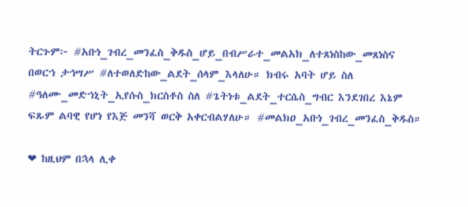ትርጉም፦ #አቡነ_ገብረ_መንፈስ_ቅዱስ_ሆይ_በብሥራተ_መልአክ_ለተጸነስከው_መጸነስና በወርኀ ታኅሣሥ #ለተወለድከው_ልደት_ሰላም_እላለሁ። ክብሩ አባት ሆይ ስለ #ዓለሙ_መድኀኒት_ኢየሱስ_ክርስቶስ ስለ #ጌትነቱ_ልደት_ተርሴስ_ግብር እንደገበረ እኔም ፍጹም ልባዊ የሆነ የእጅ መንሻ ወርቅ አቀርብልሃለሁ። #መልክዐ_አቡነ_ገብረ_መንፈስ_ቅዱስ።

❤ ከዚህም በኋላ ሊቀ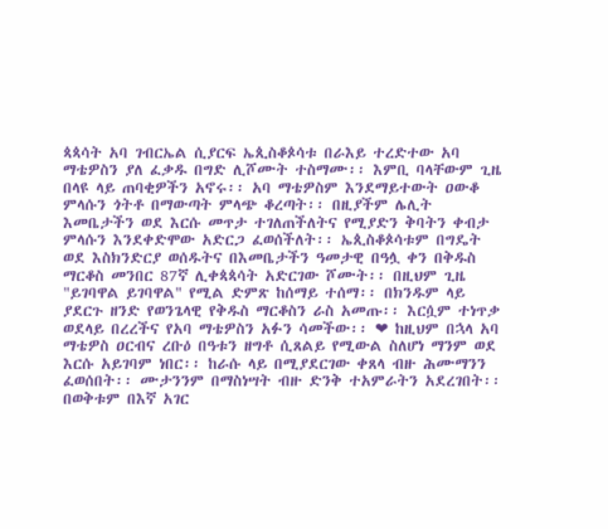ጳጳሳት አባ ገብርኤል ሲያርፍ ኤጲስቆጶሳቱ በራእይ ተረድተው አባ ማቴዎስን ያለ ፈቃዱ በግድ ሊሾሙት ተስማሙ፡፡ እምቢ ባላቸውም ጊዜ በላዩ ላይ ጠባቂዎችን አኖሩ፡፡ አባ ማቴዎስም እንደማይተውት ዐውቆ ምላሱን ጎትቶ በማውጣት ምላጭ ቆረጣት፡፡ በዚያችም ሌሊት እመቤታችን ወደ እርሱ መጥታ ተገለጠችለትና የሚያድን ቅባትን ቀብታ ምላሱን እንደቀድሞው አድርጋ ፈወሰችለት፡፡ ኤጲስቆጶሳቱም በግዴት ወደ እስክንድርያ ወሰዱትና በእመቤታችን ዓመታዊ በዓሏ ቀን በቅዱስ ማርቆስ መንበር 87ኛ ሊቀጳጳሳት አድርገው ሾሙት፡፡ በዚህም ጊዜ "ይገባዋል ይገባዋል" የሚል ድምጽ ከሰማይ ተሰማ፡፡ በክንዱም ላይ ያደርጉ ዘንድ የወንጌላዊ የቅዱስ ማርቆስን ራስ አመጡ፡፡ እርሷም ተነጥቃ ወደላይ በረረችና የአባ ማቴዎስን አፉን ሳመችው፡፡ ❤ ከዚህም በኋላ አባ ማቴዎስ ዐርብና ረቡዕ በዓቱን ዘግቶ ሲጸልይ የሚውል ስለሆነ ማንም ወደ እርሱ አይገባም ነበር፡፡ ከራሱ ላይ በሚያደርገው ቀጸላ ብዙ ሕሙማንን ፈወሰበት፡፡ ሙታንንም በማስነሣት ብዙ ድንቅ ተአምራትን አደረገበት፡፡ በወቅቱም በእኛ አገር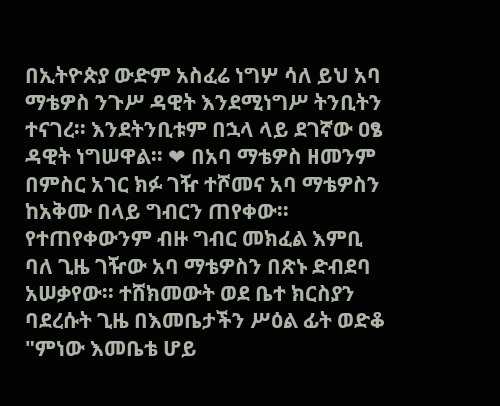በኢትዮጵያ ውድም አስፈሬ ነግሦ ሳለ ይህ አባ ማቴዎስ ንጉሥ ዳዊት እንደሚነግሥ ትንቢትን ተናገረ፡፡ እንደትንቢቱም በኋላ ላይ ደገኛው ዐፄ ዳዊት ነግሠዋል፡፡ ❤ በአባ ማቴዎስ ዘመንም በምስር አገር ክፉ ገዥ ተሾመና አባ ማቴዎስን ከአቅሙ በላይ ግብርን ጠየቀው፡፡ የተጠየቀውንም ብዙ ግብር መክፈል እምቢ ባለ ጊዜ ገዥው አባ ማቴዎስን በጽኑ ድብደባ አሠቃየው፡፡ ተሸክመውት ወደ ቤተ ክርስያን ባደረሱት ጊዜ በእመቤታችን ሥዕል ፊት ወድቆ "ምነው እመቤቴ ሆይ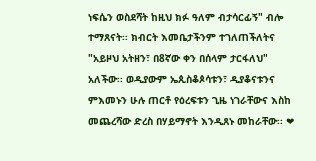ነፍሴን ወስደሻት ከዚህ ክፉ ዓለም ብታሳርፊኝ" ብሎ ተማጸናት፡፡ ክብርት እመቤታችንም ተገለጠችለትና "አይዞህ አትዘን፣ በ8ኛው ቀን በሰላም ታርፋለህ" አለችው፡፡ ወዲያውም ኤጲስቆጶሳቱን፣ ዲያቆናቱንና ምእመኑን ሁሉ ጠርቶ የዕረፍቱን ጊዜ ነገራቸውና እስከ መጨረሻው ድረስ በሃይማኖት እንዲጸኑ መከራቸው፡፡ ❤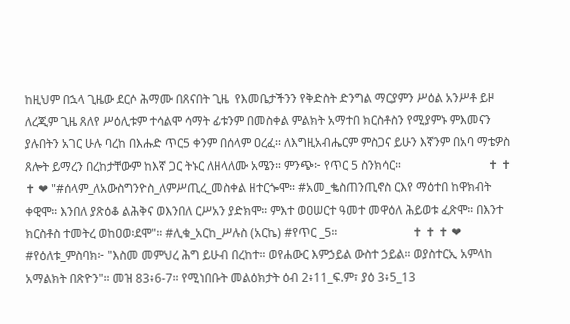ከዚህም በኋላ ጊዜው ደርሶ ሕማሙ በጸናበት ጊዜ  የእመቤታችንን የቅድስት ድንግል ማርያምን ሥዕል አንሥቶ ይዞ ለረጂም ጊዜ ጸለየ ሥዕሊቱም ተሳልሞ ሳማት ፊቱንም በመስቀል ምልክት አማተበ ክርስቶስን የሚያምኑ ምእመናን ያሉበትን አገር ሁሉ ባረከ በእሑድ ጥር5 ቀንም በሰላም ዐረፈ፡፡ ለእግዚአብሔርም ምስጋና ይሁን እኛንም በአባ ማቴዎስ ጸሎት ይማረን በረከታቸውም ከእኛ ጋር ትኑር ለዘላለሙ አሜን። ምንጭ፦ የጥር 5 ስንክሳር።                             ✝ ✝ ✝ ❤ "#ሰላም_ለአውስግንዮስ_ለምሥጢረ_መስቀል ዘተርጐሞ። #አመ_ቈስጠንጢኖስ ርእየ ማዕተበ ከዋክብት ቀዊሞ። እንበለ ያጽዕቆ ልሕቅና ወእንበለ ርሥአን ያድክሞ። ምእተ ወዐሠርተ ዓመተ መዋዕለ ሕይወቱ ፈጽሞ። በእንተ ክርስቶስ ተመትረ ወከዐወ፡ደሞ"። #ሊቁ_አርከ_ሥሉስ (አርኬ) #የጥር _5።                         ✝ ✝ ✝ ❤ #የዕለቱ_ምስባክ፦ "እስመ መምህረ ሕግ ይሁብ በረከተ። ወየሐውር እምኃይል ውስተ ኃይል። ወያስተርኢ አምላከ አማልክት በጽዮን"። መዝ 83፥6-7። የሚነበቡት መልዕክታት ዕብ 2፥11_ፍ.ም፣ ያዕ 3፥5_13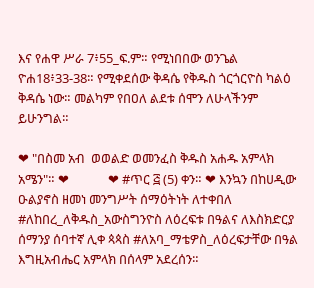እና የሐዋ ሥራ 7፥55_ፍ.ም። የሚነበበው ወንጌል ዮሐ18፥33-38። የሚቀደሰው ቅዳሴ የቅዱስ ጎርጎርዮስ ካልዕ ቅዳሴ ነው። መልካም የበዐለ ልደቱ ሰሞን ለሁላችንም ይሁንግል።

❤ "በስመ አብ  ወወልድ ወመንፈስ ቅዱስ አሐዱ አምላክ አሜን"። ❤             ❤ #ጥር ፭ (5) ቀን። ❤ እንኳን በከሀዲው ዑልያኖስ ዘመነ መንግሥት ሰማዕትነት ለተቀበለ #ለከበረ_ለቅዱስ_አውስግንዮስ ለዕረፍቱ በዓልና ለእስክድርያ ሰማንያ ሰባተኛ ሊቀ ጳጳስ #ለአባ_ማቴዎስ_ለዕረፍታቸው በዓል እግዚአብሔር አምላክ በሰላም አደረሰን።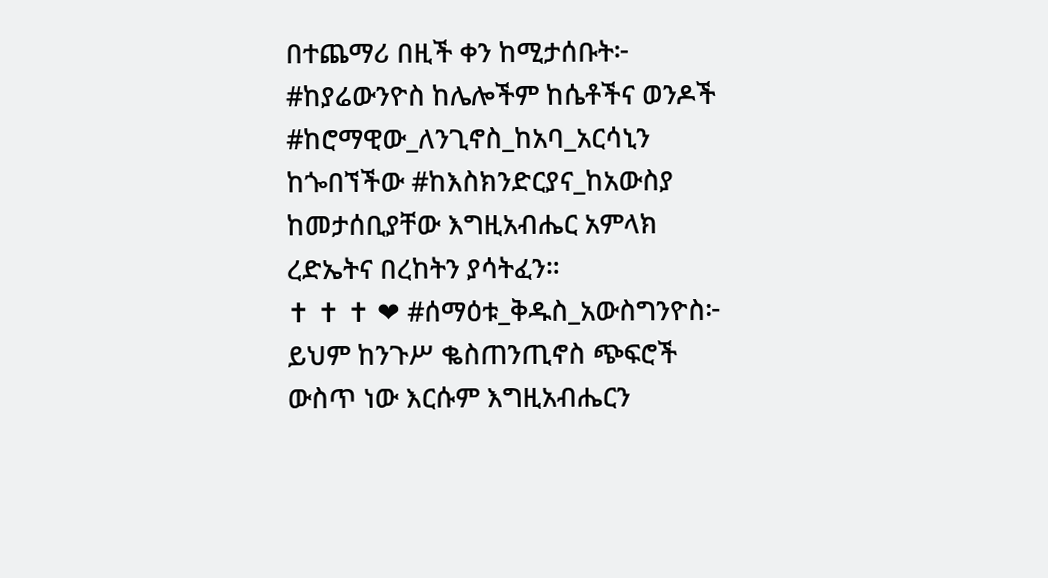በተጨማሪ በዚች ቀን ከሚታሰቡት፦ #ከያሬውንዮስ ከሌሎችም ከሴቶችና ወንዶች #ከሮማዊው_ለንጊኖስ_ከአባ_አርሳኒን ከጐበኘችው #ከእስክንድርያና_ከአውስያ ከመታሰቢያቸው እግዚአብሔር አምላክ ረድኤትና በረከትን ያሳትፈን።                                                       ✝ ✝ ✝ ❤ #ሰማዕቱ_ቅዱስ_አውስግንዮስ፦ ይህም ከንጉሥ ቈስጠንጢኖስ ጭፍሮች ውስጥ ነው እርሱም እግዚአብሔርን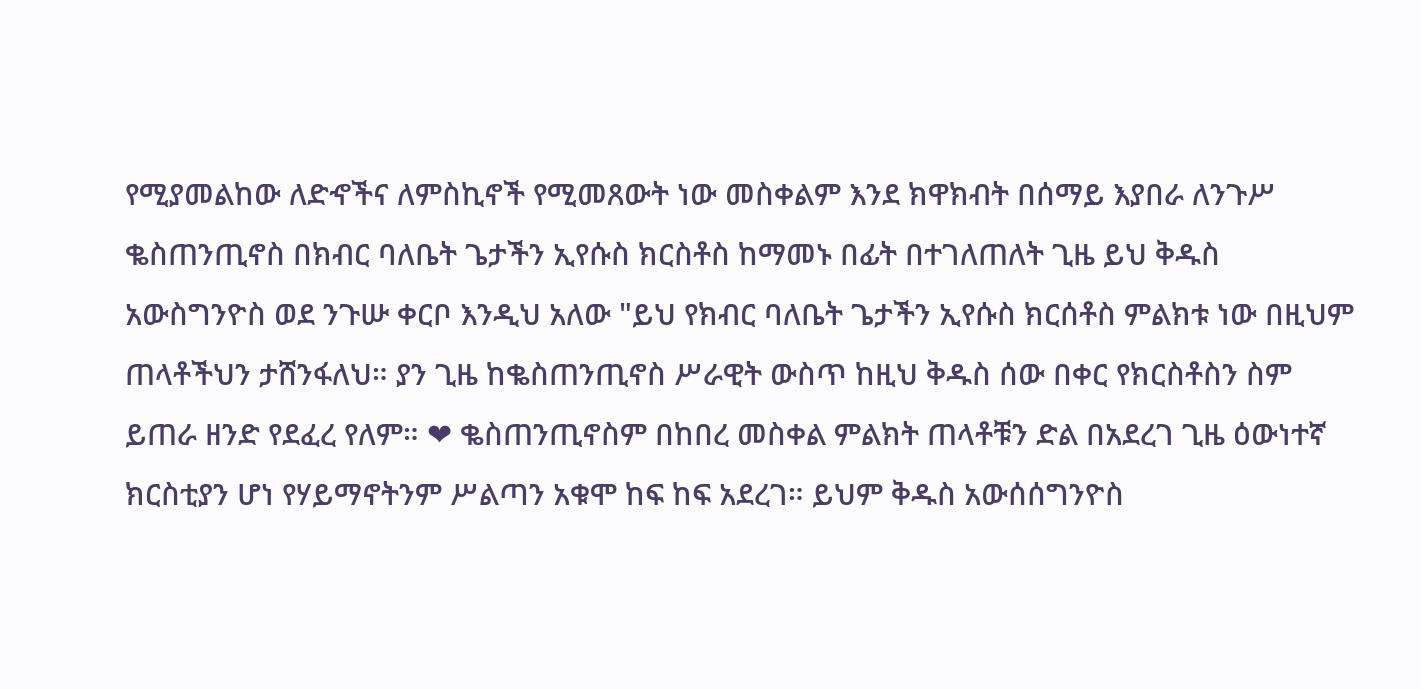የሚያመልከው ለድኆችና ለምስኪኖች የሚመጸውት ነው መስቀልም እንደ ክዋክብት በሰማይ እያበራ ለንጉሥ ቈስጠንጢኖስ በክብር ባለቤት ጌታችን ኢየሱስ ክርስቶስ ከማመኑ በፊት በተገለጠለት ጊዜ ይህ ቅዱስ አውስግንዮስ ወደ ንጉሡ ቀርቦ እንዲህ አለው "ይህ የክብር ባለቤት ጌታችን ኢየሱስ ክርሰቶስ ምልክቱ ነው በዚህም ጠላቶችህን ታሸንፋለህ። ያን ጊዜ ከቈስጠንጢኖስ ሥራዊት ውስጥ ከዚህ ቅዱስ ሰው በቀር የክርስቶስን ስም ይጠራ ዘንድ የደፈረ የለም። ❤ ቈስጠንጢኖስም በከበረ መስቀል ምልክት ጠላቶቹን ድል በአደረገ ጊዜ ዕውነተኛ ክርስቲያን ሆነ የሃይማኖትንም ሥልጣን አቁሞ ከፍ ከፍ አደረገ። ይህም ቅዱስ አውሰሰግንዮስ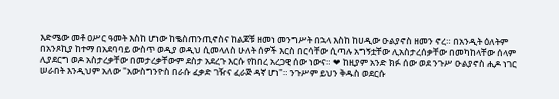እድሜው መቶ ዐሥር ዓመት እስከ ሆነው ከቈስጠንጢኖስና ከልጆቹ ዘመነ መንግሥት በኋላ እስከ ከሀዲው ዑልያኖስ ዘመን ኖረ። በአንዲት ዕለትም በአንጾኪያ ከተማ በአደባባይ ውስጥ ወዲያ ወዲህ ሲመላለስ ሁለት ሰዎች እርስ በርሳቸው ሲጣሉ አግኝቷቸው ሊአስታረሰቃቸው በመካከላቸው ሰላም ሊያደርግ ወዶ አስታረቃቸው በመታረቃቸውም ደስታ አደረጉ እርሱ የከበረ አረጋዊ ሰው ነውና። ❤ ከዚያም አንድ ክፉ ሰው ወደ ንጉሥ ዑልያኖስ ሒዶ ነገር ሠራበት እንዲህም አለው "አውስግንዮስ በራሱ ፈቃድ ገዥና ፈራጅ ዳኛ ሆነ"። ንጉሥም ይህን ቅዱስ ወደርሱ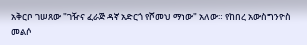አቅርቦ ገሠጸው "ገዥና ፈራጅ ዳኛ አድርጎ የሾመህ ማነው" አለው። የከበረ አውስግንዮስ መልሶ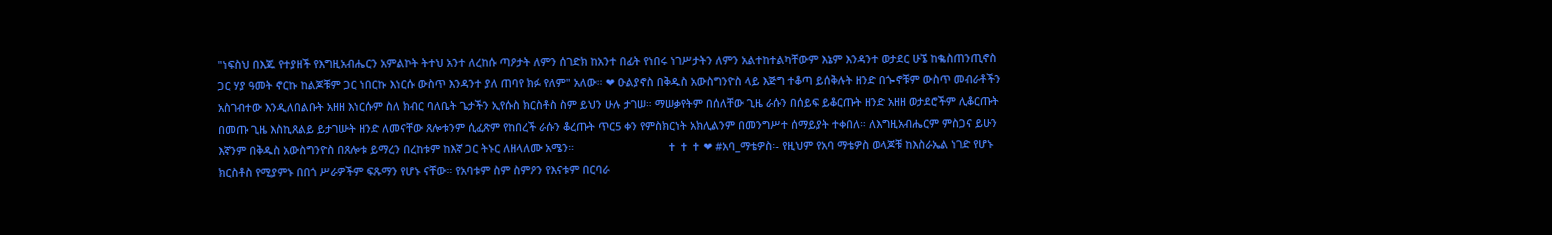"ነፍስህ በእጁ የተያዘች የእግዚአብሔርን አምልኮት ትተህ አንተ ለረከሱ ጣዖታት ለምን ሰገድክ ከአንተ በፊት የነበሩ ነገሥታትን ለምን አልተከተልካቸውም እኔም እንዳንተ ወታደር ሁኜ ከቈስጠንጢኖስ ጋር ሃያ ዓመት ኖርኩ ከልጆቹም ጋር ነበርኩ እነርሱ ውስጥ እንዳንተ ያለ ጠባየ ክፉ የለም" አለው። ❤ ዑልያኖስ በቅዱስ አውስግንዮስ ላይ እጅግ ተቆጣ ይሰቅሉት ዘንድ በጐኖቹም ውስጥ መብራቶችን አስገብተው እንዲለበልቡት አዘዘ እነርሱም ስለ ክብር ባለቤት ጌታችን ኢየሱስ ክርስቶስ ስም ይህን ሁሉ ታገሠ። ማሠቃየትም በሰለቸው ጊዜ ራሱን በሰይፍ ይቆርጡት ዘንድ አዘዘ ወታደሮችም ሊቆርጡት በመጡ ጊዜ እስኪጸልይ ይታገሡት ዘንድ ለመናቸው ጸሎቱንም ሲፈጽም የከበረች ራሱን ቆረጡት ጥር5 ቀን የምስክርነት አክሊልንም በመንግሥተ ሰማይያት ተቀበለ። ለእግዚአብሔርም ምስጋና ይሁን እኛንም በቅዱስ አውስግንዮስ በጸሎቱ ይማረን በረከቱም ከእኛ ጋር ትኑር ለዘላለሙ አሜን።                               ✝ ✝ ✝ ❤ #አባ_ማቴዎስ፡- የዚህም የአባ ማቴዎስ ወላጆቹ ከእስራኤል ነገድ የሆኑ ክርስቶስ የሚያምኑ በበጎ ሥራዎችም ፍጹማን የሆኑ ናቸው። የአባቱም ስም ስምዖን የእናቱም በርባራ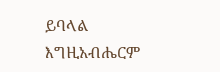ይባላል እግዚአብሔርም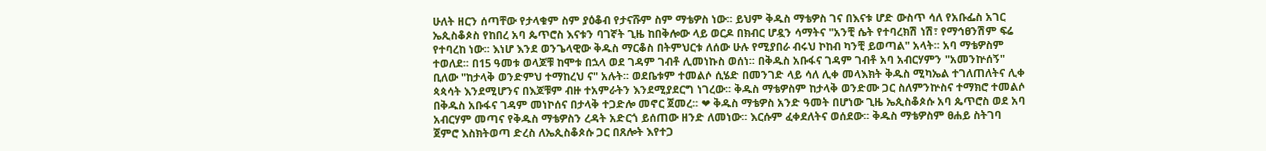ሁለት ዘርን ሰጣቸው የታላቁም ስም ያዕቆብ የታናሹም ስም ማቴዎስ ነው፡፡ ይህም ቅዱስ ማቴዎስ ገና በእናቱ ሆድ ውስጥ ሳለ የአቡፌስ አገር ኤጲስቆጶስ የከበረ አባ ጴጥሮስ እናቱን ባገኛት ጊዜ ከበቅሎው ላይ ወርዶ በክብር ሆዷን ሳማትና "አንቺ ሴት የተባረክሽ ነሽ፣ የማኅፀንሽም ፍሬ የተባረከ ነው፡፡ እነሆ እንደ ወንጌላዊው ቅዱስ ማርቆስ በትምህርቱ ለሰው ሁሉ የሚያበራ ብሩህ ኮከብ ካንቺ ይወጣል" አላት፡፡ አባ ማቴዎስም ተወለደ፡፡ በ15 ዓመቱ ወላጆቹ ከሞቱ በኋላ ወደ ገዳም ገብቶ ሊመነኩስ ወሰነ፡፡ በቅዱስ አቡፋና ገዳም ገብቶ አባ አብርሃምን "አመንኵሰኝ" ቢለው "ከታላቅ ወንድምህ ተማከረህ ና" አሉት፡፡ ወደቤቱም ተመልሶ ሲሄድ በመንገድ ላይ ሳለ ሊቀ መላእክት ቅዱስ ሚካኤል ተገለጠለትና ሊቀ ጳጳሳት እንደሚሆንና በእጆቹም ብዙ ተአምራትን እንደሚያደርግ ነገረው፡፡ ቅዱስ ማቴዎስም ከታላቅ ወንድሙ ጋር ስለምንኵስና ተማክሮ ተመልሶ በቅዱስ አቡፋና ገዳም መነኮሰና በታላቅ ተጋድሎ መኖር ጀመረ፡፡ ❤ ቅዱስ ማቴዎስ አንድ ዓመት በሆነው ጊዜ ኤጲስቆጶሱ አባ ጴጥሮስ ወደ አባ አብርሃም መጣና የቅዱስ ማቴዎስን ረዳት አድርጎ ይሰጠው ዘንድ ለመነው፡፡ እርሱም ፈቀደለትና ወሰደው፡፡ ቅዱስ ማቴዎስም ፀሐይ ስትገባ ጀምሮ እስክትወጣ ድረስ ለኤጲስቆጶሱ ጋር በጸሎት እየተጋ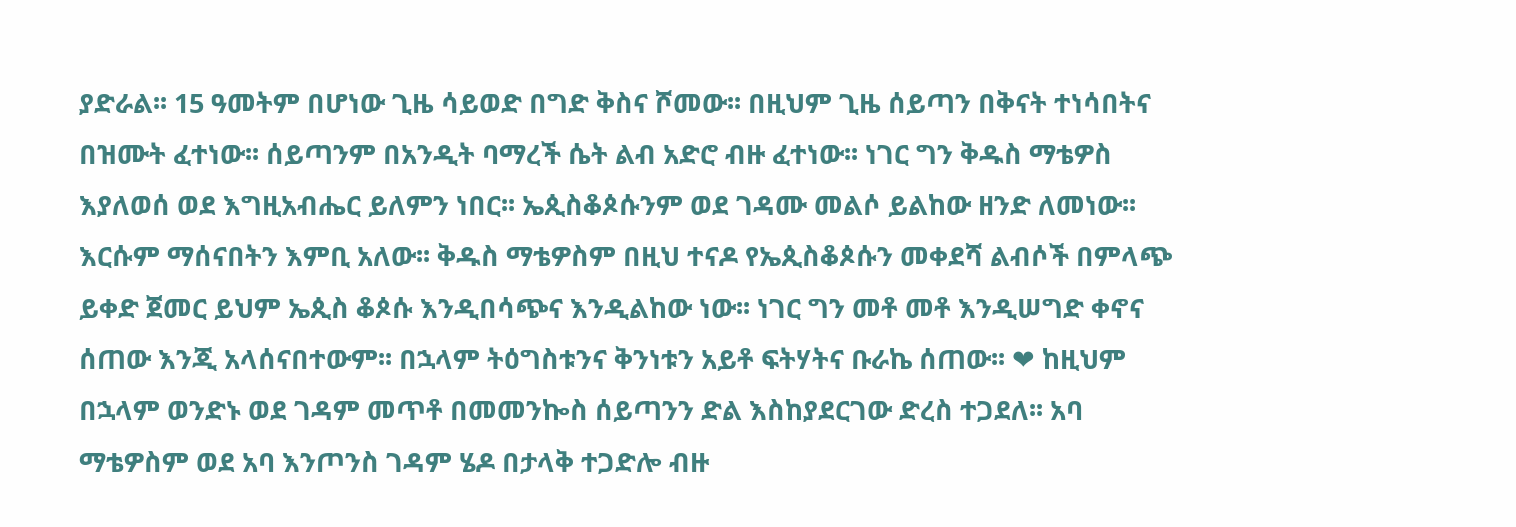ያድራል፡፡ 15 ዓመትም በሆነው ጊዜ ሳይወድ በግድ ቅስና ሾመው፡፡ በዚህም ጊዜ ሰይጣን በቅናት ተነሳበትና በዝሙት ፈተነው፡፡ ሰይጣንም በአንዲት ባማረች ሴት ልብ አድሮ ብዙ ፈተነው፡፡ ነገር ግን ቅዱስ ማቴዎስ እያለወሰ ወደ እግዚአብሔር ይለምን ነበር፡፡ ኤጲስቆጶሱንም ወደ ገዳሙ መልሶ ይልከው ዘንድ ለመነው፡፡ እርሱም ማሰናበትን እምቢ አለው፡፡ ቅዱስ ማቴዎስም በዚህ ተናዶ የኤጲስቆጶሱን መቀደሻ ልብሶች በምላጭ ይቀድ ጀመር ይህም ኤጲስ ቆጶሱ እንዲበሳጭና እንዲልከው ነው፡፡ ነገር ግን መቶ መቶ እንዲሠግድ ቀኖና ሰጠው እንጂ አላሰናበተውም፡፡ በኋላም ትዕግስቱንና ቅንነቱን አይቶ ፍትሃትና ቡራኬ ሰጠው፡፡ ❤ ከዚህም በኋላም ወንድኑ ወደ ገዳም መጥቶ በመመንኰስ ሰይጣንን ድል እስከያደርገው ድረስ ተጋደለ፡፡ አባ ማቴዎስም ወደ አባ እንጦንስ ገዳም ሄዶ በታላቅ ተጋድሎ ብዙ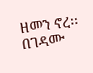ዘመን ኖረ፡፡ በገዳሙ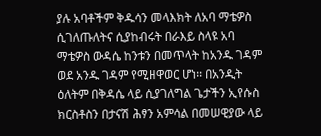ያሉ አባቶችም ቅዱሳን መላእክት ለአባ ማቴዎስ ሲገለጡለትና ሲያከብሩት በራእይ ስላዩ አባ ማቴዎስ ውዳሴ ከንቱን በመጥላት ከአንዱ ገዳም ወደ አንዱ ገዳም የሚዘዋወር ሆነ፡፡ በአንዲት ዕለትም በቅዳሴ ላይ ሲያገለግል ጌታችን ኢየሱስ ክርስቶስን በታናሽ ሕፃን አምሳል በመሠዊያው ላይ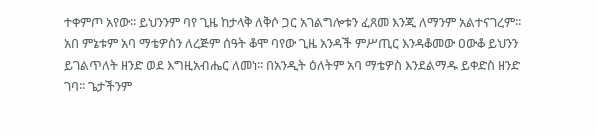ተቀምጦ አየው፡፡ ይህንንም ባየ ጊዜ ከታላቅ ለቅሶ ጋር አገልግሎቱን ፈጸመ እንጂ ለማንም አልተናገረም፡፡ አበ ምኔቱም አባ ማቴዎስን ለረጅም ሰዓት ቆሞ ባየው ጊዜ አንዳች ምሥጢር እንዳቆመው ዐውቆ ይህንን ይገልጥለት ዘንድ ወደ እግዚአብሔር ለመነ፡፡ በአንዲት ዕለትም አባ ማቴዎስ እንደልማዱ ይቀድስ ዘንድ ገባ፡፡ ጌታችንም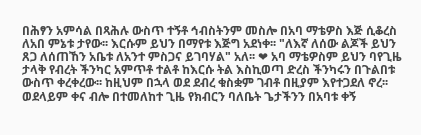በሕፃን አምሳል በጻሕሉ ውስጥ ተኝቶ ኅብስትንም መስሎ በአባ ማቴዎስ እጅ ሲቆረስ ለአበ ምኔቱ ታየው፡፡ እርሱም ይህን በማየቱ እጅግ አደነቀ፡፡ "ለእኛ ለሰው ልጆች ይህን ጸጋ ለሰጠኸን አቤቱ ለአንተ ምስጋና ይገባሃል" አለ፡፡ ❤ አባ ማቴዎስም ይህን ባየጊዜ ታላቅ የብረት ችንካር አምጥቶ ተልቶ ከእርሱ ትል እስኪወጣ ድረስ ችንካሩን በጉልበቱ ውስጥ ቀረቀረው፡፡ ከዚህም በኋላ ወደ ደብረ ቁስቋም ገብቶ በዚያም እየተጋደለ ኖረ፡፡ ወደላይም ቀና ብሎ በተመለከተ ጊዜ የክብርን ባለቤት ጌታችንን በአባቱ ቀኝ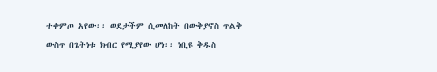ተቀምጦ አየው፡፡ ወደታችም ሲመለከት በውቅያኖስ ጥልቅ ውስጥ በጌትነቱ ክብር የሚያየው ሆነ፡፡ ነቢዩ ቅዱስ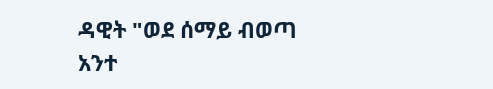ዳዊት "ወደ ሰማይ ብወጣ አንተ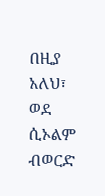በዚያ አለህ፣ ወደ ሲኦልም ብወርድ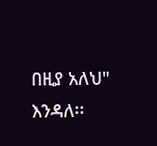በዚያ አለህ" እንዳለ፡፡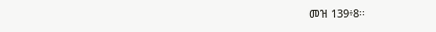መዝ 139፥8፡፡